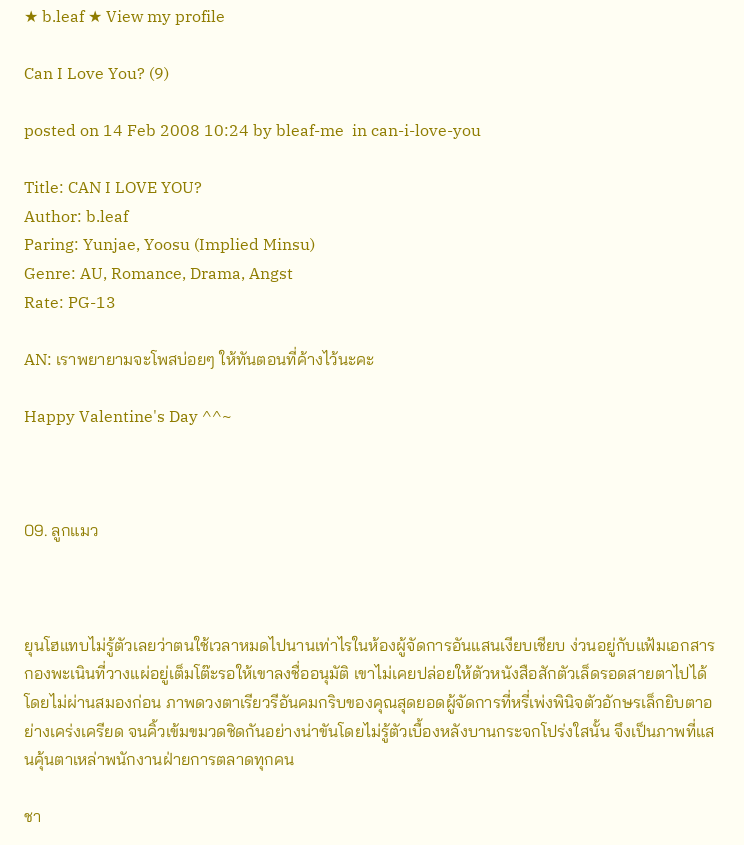★ b.leaf ★ View my profile

Can I Love You? (9)

posted on 14 Feb 2008 10:24 by bleaf-me  in can-i-love-you

Title: CAN I LOVE YOU?
Author: b.leaf
Paring: Yunjae, Yoosu (Implied Minsu)
Genre: AU, Romance, Drama, Angst
Rate: PG-13

AN: เราพยายามจะโพสบ่อยๆ ให้ทันตอนที่ค้างไว้นะคะ

Happy Valentine's Day ^^~



09. ลูกแมว



ยุนโฮแทบไม่รู้ตัวเลยว่าตนใช้เวลาหมดไปนานเท่าไรในห้องผู้จัดการอันแสนเงียบเชียบ ง่วนอยู่กับแฟ้มเอกสารกองพะเนินที่วางแผ่อยู่เต็มโต๊ะรอให้เขาลงชื่ออนุมัติ เขาไม่เคยปล่อยให้ตัวหนังสือสักตัวเล็ดรอดสายตาไปได้โดยไม่ผ่านสมองก่อน ภาพดวงตาเรียวรีอันคมกริบของคุณสุดยอดผู้จัดการที่หรี่เพ่งพินิจตัวอักษรเล็กยิบตาอย่างเคร่งเครียด จนคิ้วเข้มขมวดชิดกันอย่างน่าขันโดยไม่รู้ตัวเบื้องหลังบานกระจกโปร่งใสนั้น จึงเป็นภาพที่แสนคุ้นตาเหล่าพนักงานฝ่ายการตลาดทุกคน

ชา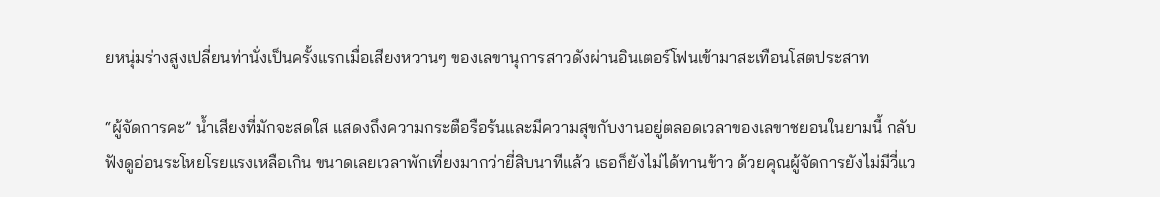ยหนุ่มร่างสูงเปลี่ยนท่านั่งเป็นครั้งแรกเมื่อเสียงหวานๆ ของเลขานุการสาวดังผ่านอินเตอร์โฟนเข้ามาสะเทือนโสตประสาท

“ผู้จัดการคะ” น้ำเสียงที่มักจะสดใส แสดงถึงความกระตือรือร้นและมีความสุขกับงานอยู่ตลอดเวลาของเลขาชยอนในยามนี้ กลับฟังดูอ่อนระโหยโรยแรงเหลือเกิน ขนาดเลยเวลาพักเที่ยงมากว่ายี่สิบนาทีแล้ว เธอก็ยังไม่ได้ทานข้าว ด้วยคุณผู้จัดการยังไม่มีวี่แว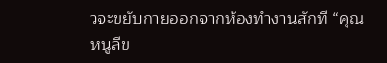วจะขยับกายออกจากห้องทำงานสักที “คุณหนูลีข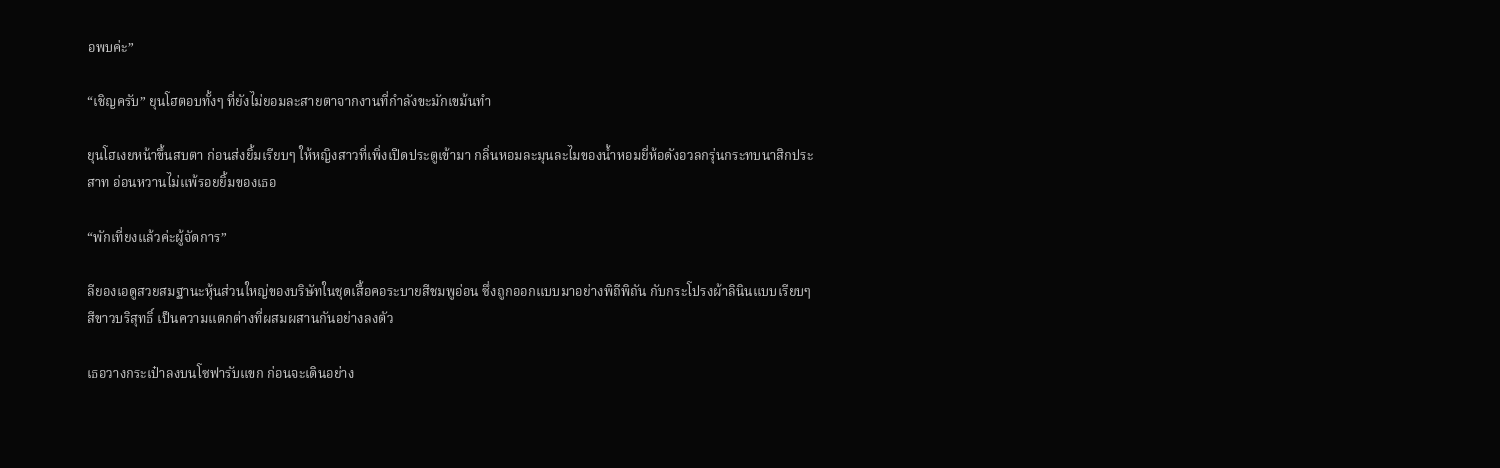อพบค่ะ”

“เชิญครับ” ยุนโฮตอบทั้งๆ ที่ยังไม่ยอมละสายตาจากงานที่กำลังขะมักเขม้นทำ

ยุนโฮเงยหน้าขึ้นสบตา ก่อนส่งยิ้มเรียบๆ ให้หญิงสาวที่เพิ่งเปิดประตูเข้ามา กลิ่นหอมละมุนละไมของน้ำหอมยี่ห้อดังอวลกรุ่นกระทบนาสิกประสาท อ่อนหวานไม่แพ้รอยยิ้มของเธอ

“พักเที่ยงแล้วค่ะผู้จัดการ”

ลียองเอดูสวยสมฐานะหุ้นส่วนใหญ่ของบริษัทในชุดเสื้อคอระบายสีชมพูอ่อน ซึ่งถูกออกแบบมาอย่างพิถีพิถัน กับกระโปรงผ้าลินินแบบเรียบๆ สีขาวบริสุทธิ์ เป็นความแตกต่างที่ผสมผสานกันอย่างลงตัว

เธอวางกระเป๋าลงบนโซฟารับแขก ก่อนจะเดินอย่าง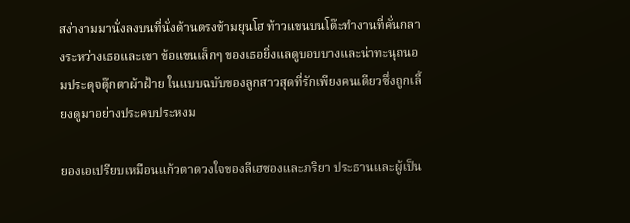สง่างามมานั่งลงบนที่นั่งด้านตรงข้ามยุนโฮ ท้าวแขนบนโต๊ะทำงานที่คั่นกลางระหว่างเธอและเขา ข้อแขนเล็กๆ ของเธอยิ่งแลดูบอบบางและน่าทะนุถนอมประดุจตุ๊กตาผ้าฝ้าย ในแบบฉบับของลูกสาวสุดที่รักเพียงคนเดียวซึ่งถูกเลี้ยงดูมาอย่างประคบประหงม

ยองเอเปรียบเหมือนแก้วตาดวงใจของลีเฮซองและภริยา ประธานและผู้เป็น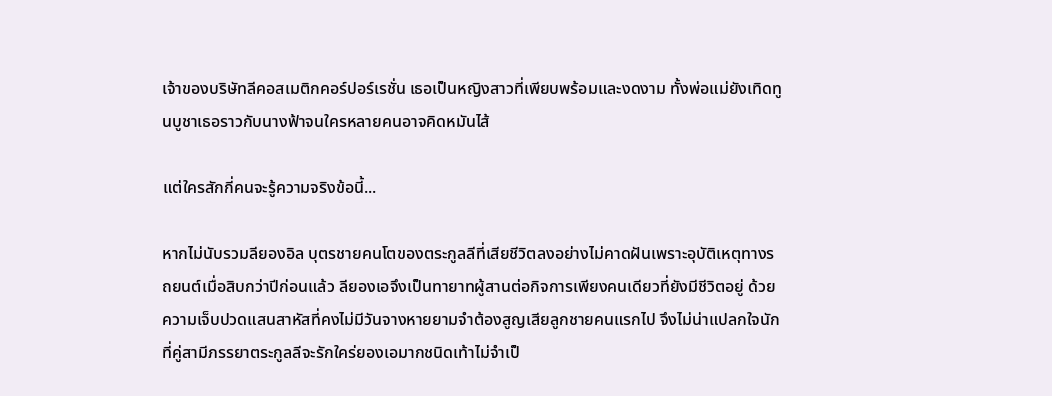เจ้าของบริษัทลีคอสเมติกคอร์ปอร์เรชั่น เธอเป็นหญิงสาวที่เพียบพร้อมและงดงาม ทั้งพ่อแม่ยังเทิดทูนบูชาเธอราวกับนางฟ้าจนใครหลายคนอาจคิดหมันไส้

แต่ใครสักกี่คนจะรู้ความจริงข้อนี้...

หากไม่นับรวมลียองอิล บุตรชายคนโตของตระกูลลีที่เสียชีวิตลงอย่างไม่คาดฝันเพราะอุบัติเหตุทางรถยนต์เมื่อสิบกว่าปีก่อนแล้ว ลียองเอจึงเป็นทายาทผู้สานต่อกิจการเพียงคนเดียวที่ยังมีชีวิตอยู่ ด้วยความเจ็บปวดแสนสาหัสที่คงไม่มีวันจางหายยามจำต้องสูญเสียลูกชายคนแรกไป จึงไม่น่าแปลกใจนักที่คู่สามีภรรยาตระกูลลีจะรักใคร่ยองเอมากชนิดเท้าไม่จำเป็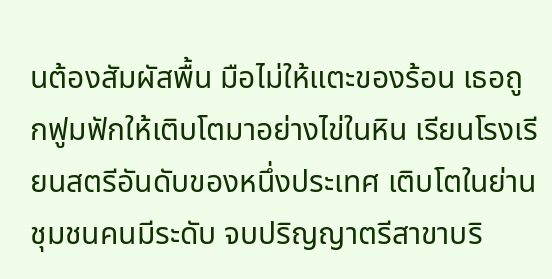นต้องสัมผัสพื้น มือไม่ให้แตะของร้อน เธอถูกฟูมฟักให้เติบโตมาอย่างไข่ในหิน เรียนโรงเรียนสตรีอันดับของหนึ่งประเทศ เติบโตในย่านชุมชนคนมีระดับ จบปริญญาตรีสาขาบริ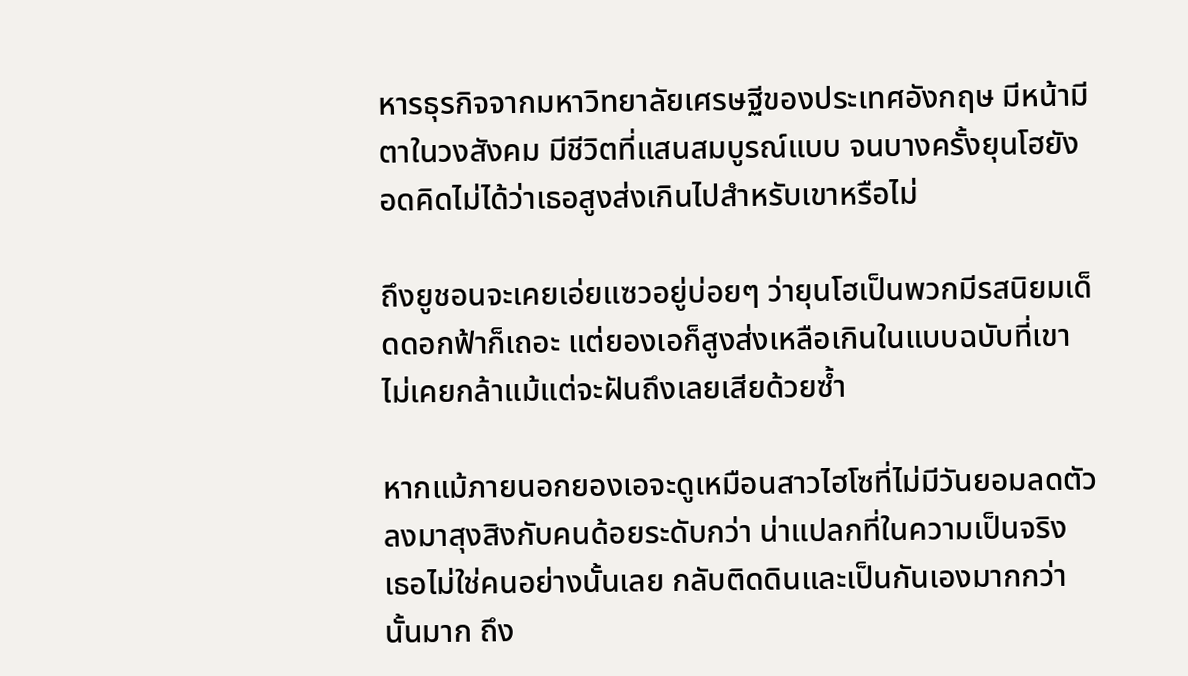หารธุรกิจจากมหาวิทยาลัยเศรษฐีของประเทศอังกฤษ มีหน้ามีตาในวงสังคม มีชีวิตที่แสนสมบูรณ์แบบ จนบางครั้งยุนโฮยังอดคิดไม่ได้ว่าเธอสูงส่งเกินไปสำหรับเขาหรือไม่

ถึงยูชอนจะเคยเอ่ยแซวอยู่บ่อยๆ ว่ายุนโฮเป็นพวกมีรสนิยมเด็ดดอกฟ้าก็เถอะ แต่ยองเอก็สูงส่งเหลือเกินในแบบฉบับที่เขาไม่เคยกล้าแม้แต่จะฝันถึงเลยเสียด้วยซ้ำ

หากแม้ภายนอกยองเอจะดูเหมือนสาวไฮโซที่ไม่มีวันยอมลดตัวลงมาสุงสิงกับคนด้อยระดับกว่า น่าแปลกที่ในความเป็นจริง เธอไม่ใช่คนอย่างนั้นเลย กลับติดดินและเป็นกันเองมากกว่านั้นมาก ถึง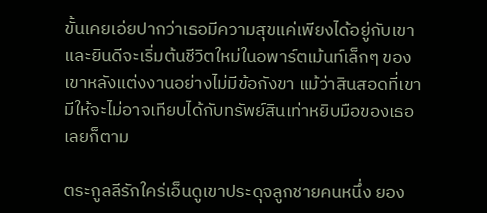ขั้นเคยเอ่ยปากว่าเธอมีความสุขแค่เพียงได้อยู่กับเขา และยินดีจะเริ่มต้นชีวิตใหม่ในอพาร์ตเม้นท์เล็กๆ ของเขาหลังแต่งงานอย่างไม่มีข้อกังขา แม้ว่าสินสอดที่เขามีให้จะไม่อาจเทียบได้กับทรัพย์สินเท่าหยิบมือของเธอเลยก็ตาม

ตระกูลลีรักใคร่เอ็นดูเขาประดุจลูกชายคนหนึ่ง ยอง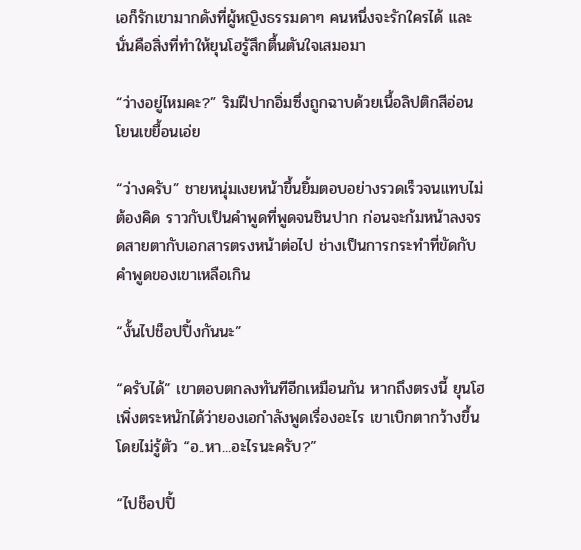เอก็รักเขามากดังที่ผู้หญิงธรรมดาๆ คนหนึ่งจะรักใครได้ และนั่นคือสิ่งที่ทำให้ยุนโฮรู้สึกตื้นตันใจเสมอมา

“ว่างอยู่ไหมคะ?” ริมฝีปากอิ่มซึ่งถูกฉาบด้วยเนื้อลิปติกสีอ่อนโยนเขยื้อนเอ่ย

“ว่างครับ” ชายหนุ่มเงยหน้าขึ้นยิ้มตอบอย่างรวดเร็วจนแทบไม่ต้องคิด ราวกับเป็นคำพูดที่พูดจนชินปาก ก่อนจะก้มหน้าลงจรดสายตากับเอกสารตรงหน้าต่อไป ช่างเป็นการกระทำที่ขัดกับคำพูดของเขาเหลือเกิน

“งั้นไปช็อปปิ้งกันนะ”

“ครับได้” เขาตอบตกลงทันทีอีกเหมือนกัน หากถึงตรงนี้ ยุนโฮเพิ่งตระหนักได้ว่ายองเอกำลังพูดเรื่องอะไร เขาเบิกตากว้างขึ้นโดยไม่รู้ตัว “อ..หา...อะไรนะครับ?”

“ไปช็อปปิ้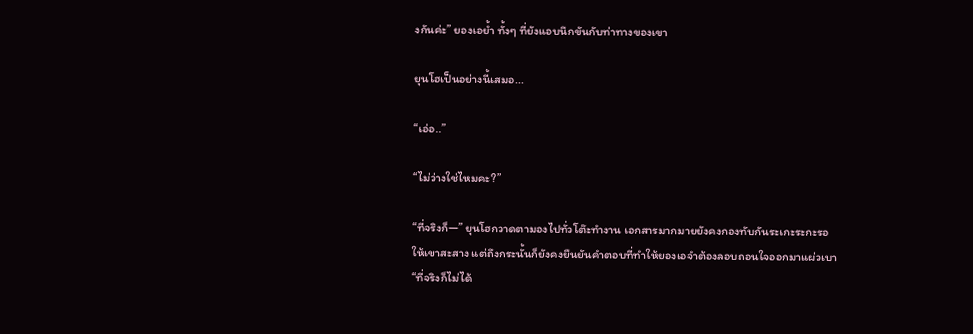งกันค่ะ” ยองเอย้ำ ทั้งๆ ที่ยังแอบนึกขันกับท่าทางของเขา

ยุนโฮเป็นอย่างนี้เสมอ...

“เอ่อ..”

“ไม่ว่างใช่ไหมคะ?”

“ที่จริงก็—” ยุนโฮกวาดตามองไปทั่วโต๊ะทำงาน เอกสารมากมายยังคงกองทับกันระเกะระกะรอให้เขาสะสาง แต่ถึงกระนั้นก็ยังคงยืนยันคำตอบที่ทำให้ยองเอจำต้องลอบถอนใจออกมาแผ่วเบา “ที่จริงก็ไม่ได้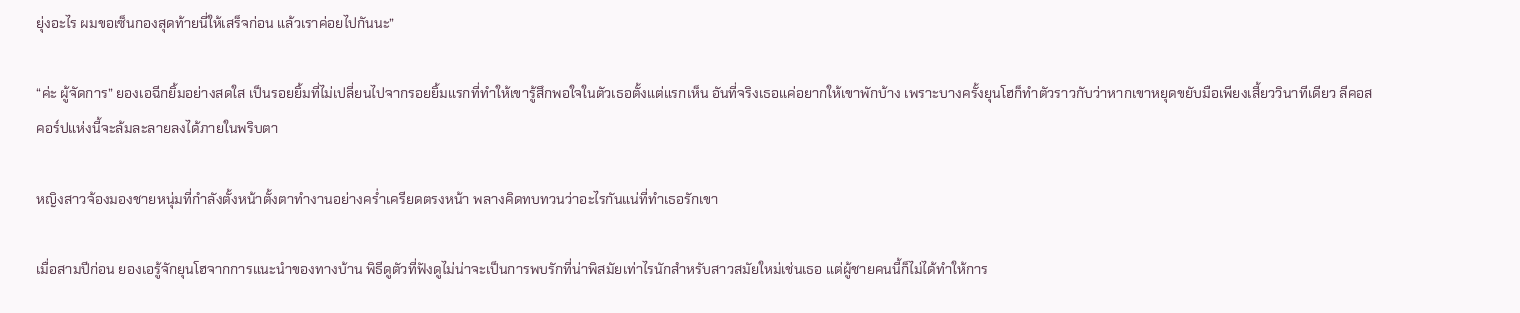ยุ่งอะไร ผมขอเซ็นกองสุดท้ายนี่ให้เสร็จก่อน แล้วเราค่อยไปกันนะ”

“ค่ะ ผู้จัดการ” ยองเอฉีกยิ้มอย่างสดใส เป็นรอยยิ้มที่ไม่เปลี่ยนไปจากรอยยิ้มแรกที่ทำให้เขารู้สึกพอใจในตัวเธอตั้งแต่แรกเห็น อันที่จริงเธอแค่อยากให้เขาพักบ้าง เพราะบางครั้งยุนโฮก็ทำตัวราวกับว่าหากเขาหยุดขยับมือเพียงเสี้ยววินาทีเดียว ลีคอสคอร์ปแห่งนี้จะล้มละลายลงได้ภายในพริบตา

หญิงสาวจ้องมองชายหนุ่มที่กำลังตั้งหน้าตั้งตาทำงานอย่างคร่ำเครียดตรงหน้า พลางคิดทบทวนว่าอะไรกันแน่ที่ทำเธอรักเขา

เมื่อสามปีก่อน ยองเอรู้จักยุนโฮจากการแนะนำของทางบ้าน พิธีดูตัวที่ฟังดูไม่น่าจะเป็นการพบรักที่น่าพิสมัยเท่าไรนักสำหรับสาวสมัยใหม่เช่นเธอ แต่ผู้ชายคนนี้ก็ไม่ได้ทำให้การ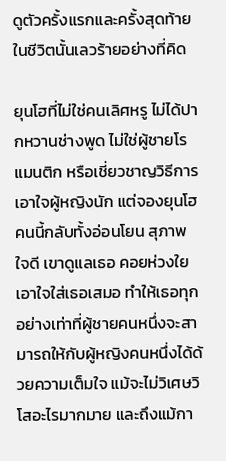ดูตัวครั้งแรกและครั้งสุดท้ายในชีวิตนั้นเลวร้ายอย่างที่คิด

ยุนโฮที่ไม่ใช่คนเลิศหรู ไม่ได้ปากหวานช่างพูด ไม่ใช่ผู้ชายโรแมนติก หรือเชี่ยวชาญวิธีการเอาใจผู้หญิงนัก แต่จองยุนโฮคนนี้กลับทั้งอ่อนโยน สุภาพ ใจดี เขาดูแลเธอ คอยห่วงใยเอาใจใส่เธอเสมอ ทำให้เธอทุกอย่างเท่าที่ผู้ชายคนหนึ่งจะสามารถให้กับผู้หญิงคนหนึ่งได้ด้วยความเต็มใจ แม้จะไม่วิเศษวิโสอะไรมากมาย และถึงแม้กา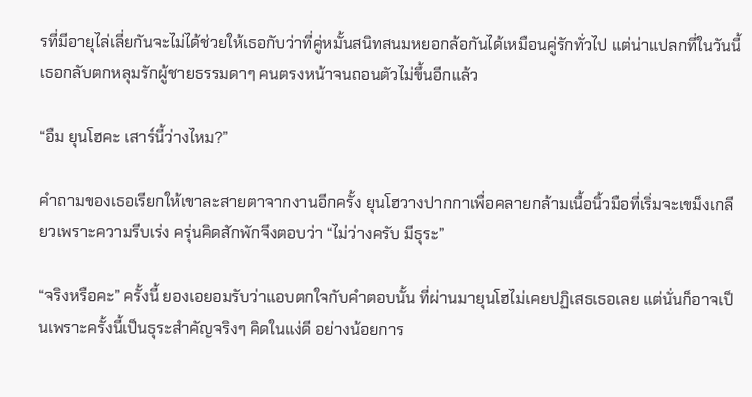รที่มีอายุไล่เลี่ยกันจะไม่ได้ช่วยให้เธอกับว่าที่คู่หมั้นสนิทสนมหยอกล้อกันได้เหมือนคู่รักทั่วไป แต่น่าแปลกที่ในวันนี้เธอกลับตกหลุมรักผู้ชายธรรมดาๆ คนตรงหน้าจนถอนตัวไม่ขึ้นอีกแล้ว

“อืม ยุนโฮคะ เสาร์นี้ว่างไหม?”

คำถามของเธอเรียกให้เขาละสายตาจากงานอีกครั้ง ยุนโฮวางปากกาเพื่อคลายกล้ามเนื้อนิ้วมือที่เริ่มจะเขม็งเกลียวเพราะความรีบเร่ง ครุ่นคิดสักพักจึงตอบว่า “ไม่ว่างครับ มีธุระ”

“จริงหรือคะ” ครั้งนี้ ยองเอยอมรับว่าแอบตกใจกับคำตอบนั้น ที่ผ่านมายุนโฮไม่เคยปฏิเสธเธอเลย แต่นั่นก็อาจเป็นเพราะครั้งนี้เป็นธุระสำคัญจริงๆ คิดในแง่ดี อย่างน้อยการ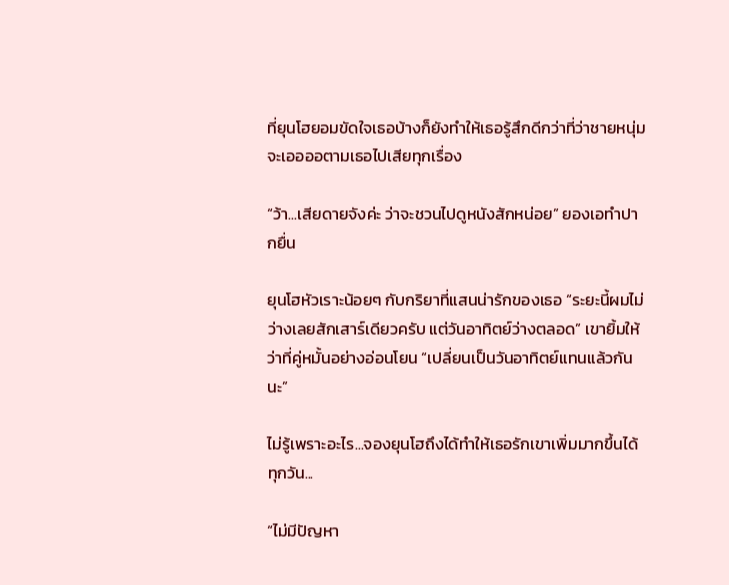ที่ยุนโฮยอมขัดใจเธอบ้างก็ยังทำให้เธอรู้สึกดีกว่าที่ว่าชายหนุ่มจะเออออตามเธอไปเสียทุกเรื่อง

“ว้า...เสียดายจังค่ะ ว่าจะชวนไปดูหนังสักหน่อย” ยองเอทำปากยื่น

ยุนโฮหัวเราะน้อยๆ กับกริยาที่แสนน่ารักของเธอ “ระยะนี้ผมไม่ว่างเลยสักเสาร์เดียวครับ แต่วันอาทิตย์ว่างตลอด” เขายิ้มให้ว่าที่คู่หมั้นอย่างอ่อนโยน “เปลี่ยนเป็นวันอาทิตย์แทนแล้วกันนะ”

ไม่รู้เพราะอะไร...จองยุนโฮถึงได้ทำให้เธอรักเขาเพิ่มมากขึ้นได้ทุกวัน...

“ไม่มีปัญหา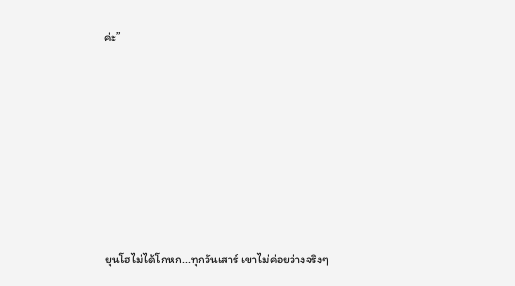ค่ะ”







ยุนโฮไม่ได้โกหก...ทุกวันเสาร์ เขาไม่ค่อยว่างจริงๆ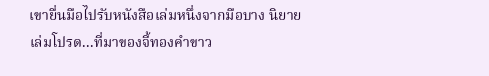เขายื่นมือไปรับหนังสือเล่มหนึ่งจากมือบาง นิยายเล่มโปรด...ที่มาของจี้ทองคำขาว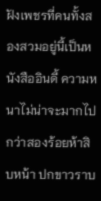ฝังเพชรที่คนทั้งสองสวมอยู่นี้เป็นหนังสืออินดี้ ความหนาไม่น่าจะมากไปกว่าสองร้อยห้าสิบหน้า ปกขาวราบ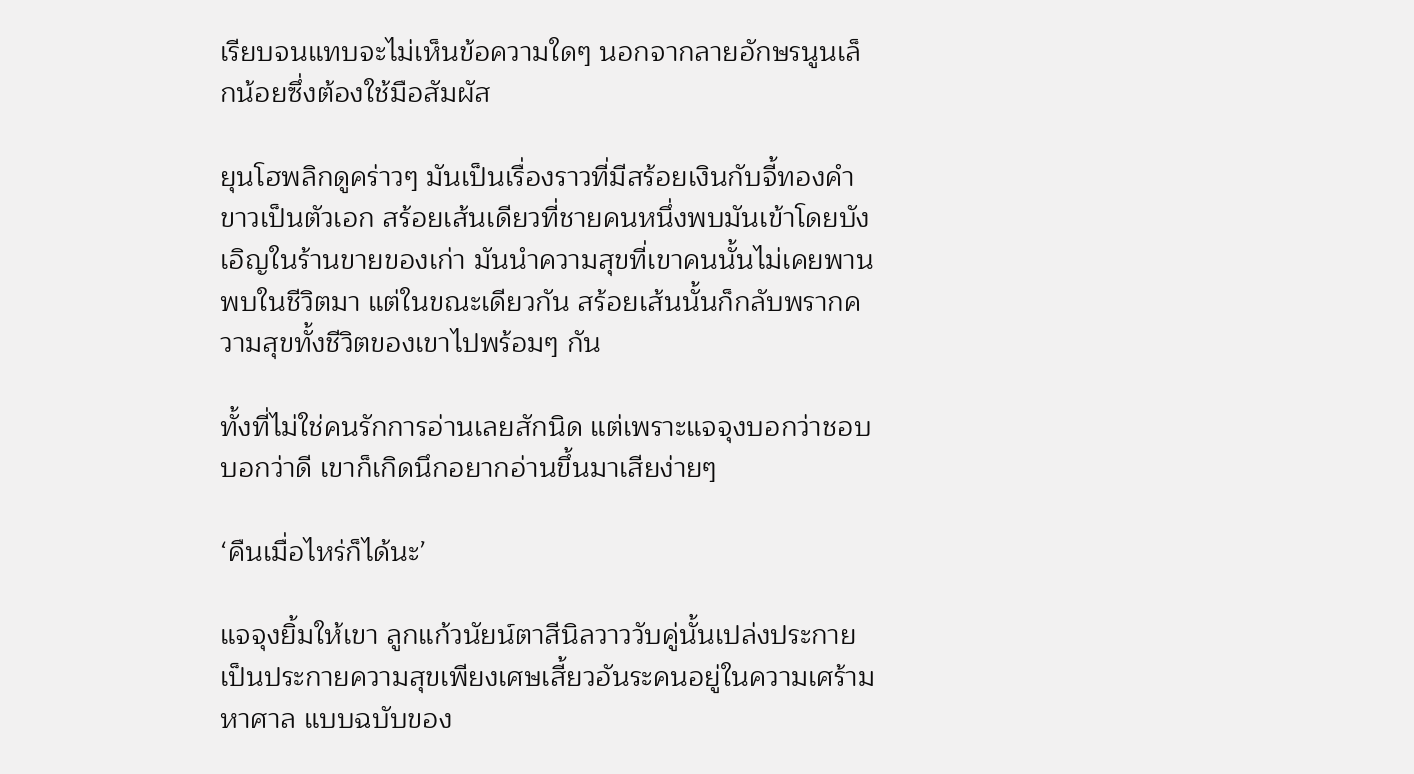เรียบจนแทบจะไม่เห็นข้อความใดๆ นอกจากลายอักษรนูนเล็กน้อยซึ่งต้องใช้มือสัมผัส

ยุนโฮพลิกดูคร่าวๆ มันเป็นเรื่องราวที่มีสร้อยเงินกับจี้ทองคำขาวเป็นตัวเอก สร้อยเส้นเดียวที่ชายคนหนึ่งพบมันเข้าโดยบังเอิญในร้านขายของเก่า มันนำความสุขที่เขาคนนั้นไม่เคยพานพบในชีวิตมา แต่ในขณะเดียวกัน สร้อยเส้นนั้นก็กลับพรากความสุขทั้งชีวิตของเขาไปพร้อมๆ กัน

ทั้งที่ไม่ใช่คนรักการอ่านเลยสักนิด แต่เพราะแจจุงบอกว่าชอบ บอกว่าดี เขาก็เกิดนึกอยากอ่านขึ้นมาเสียง่ายๆ

‘คืนเมื่อไหร่ก็ได้นะ’

แจจุงยิ้มให้เขา ลูกแก้วนัยน์ตาสีนิลวาววับคู่นั้นเปล่งประกาย เป็นประกายความสุขเพียงเศษเสี้ยวอันระคนอยู่ในความเศร้ามหาศาล แบบฉบับของ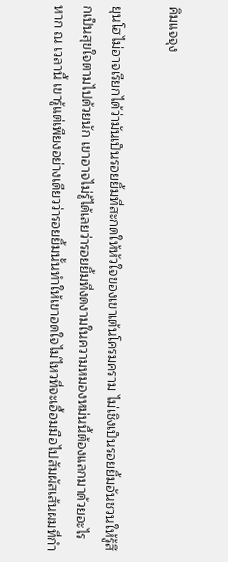คิมแจจุง

ยุนโฮไม่อาจเรียกได้ว่ามันเป็นรอยยิ้มที่สะกดให้หัวใจของเขาเต้นโครมคราม ไม่เชิงเป็นรอยยิ้มอันชวนให้รู้สึกเป็นสุขใจตามไปด้วยนัก เขาอาจไม่รู้ได้เลยว่ารอยยิ้มที่งดงามในความหมองหม่นนี้ต้องแลกมาด้วยอะไร หาก ณ เวลานี้ เขารู้แต่เพียงอย่างเดียวว่ารอยยิ้มนั้นทำให้เขาอดใจไม่ไหวที่จะเอื้อมมือไปสัมผัสเส้นผมที่กำ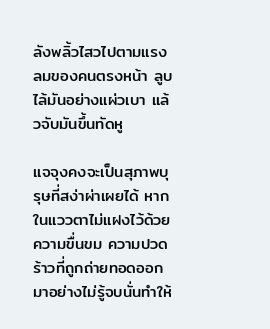ลังพลิ้วไสวไปตามแรงลมของคนตรงหน้า ลูบไล้มันอย่างแผ่วเบา แล้วจับมันขึ้นทัดหู

แจจุงคงจะเป็นสุภาพบุรุษที่สง่าผ่าเผยได้ หากในแววตาไม่แฝงไว้ด้วยความขื่นขม ความปวดร้าวที่ถูกถ่ายทอดออกมาอย่างไม่รู้จบนั่นทำให้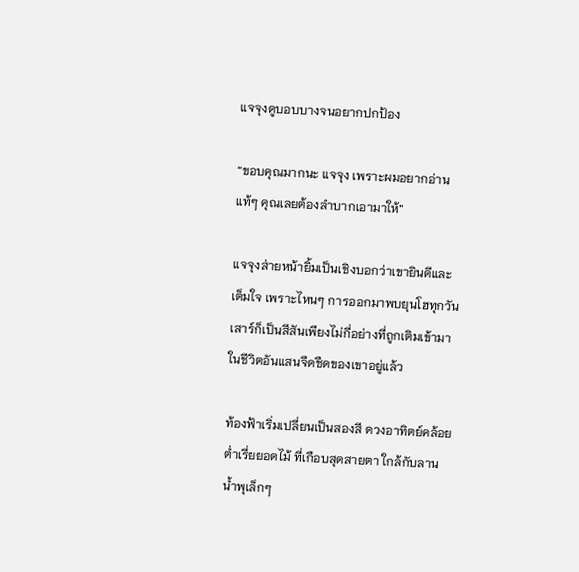แจจุงดูบอบบางจนอยากปกป้อง

“ขอบคุณมากนะ แจจุง เพราะผมอยากอ่านแท้ๆ คุณเลยต้องลำบากเอามาให้”

แจจุงส่ายหน้ายิ้มเป็นเชิงบอกว่าเขายินดีและเต็มใจ เพราะไหนๆ การออกมาพบยุนโฮทุกวันเสาร์ก็เป็นสีสันเพียงไม่กี่อย่างที่ถูกเติมเข้ามาในชีวิตอันแสนจืดชืดของเขาอยู่แล้ว

ท้องฟ้าเริ่มเปลี่ยนเป็นสองสี ดวงอาทิตย์คล้อยต่ำเรี่ยยอดไม้ ที่เกือบสุดสายตา ใกล้กับลานน้ำพุเล็กๆ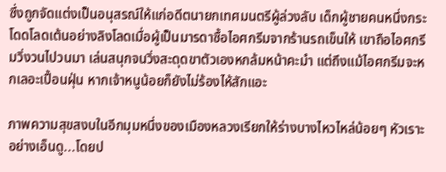ซึ่งถูกจัดแต่งเป็นอนุสรณ์ให้แก่อดีตนายกเทศมนตรีผู้ล่วงลับ เด็กผู้ชายคนหนึ่งกระโดดโลดเต้นอย่างลิงโลดเมื่อผู้เป็นมารดาซื้อไอศกรีมจากร้านรถเข็นให้ เขาถือไอศกรีมวิ่งวนไปวนมา เล่นสนุกจนวิ่งสะดุดขาตัวเองหกล้มหน้าคะมำ แต่ถึงแม้ไอศกรีมจะหกเลอะเปื้อนฝุ่น หากเจ้าหนูน้อยก็ยังไม่ร้องไห้สักแอะ

ภาพความสุขสงบในอีกมุมหนึ่งของเมืองหลวงเรียกให้ร่างบางไหวไหล่น้อยๆ หัวเราะอย่างเอ็นดู...โดยป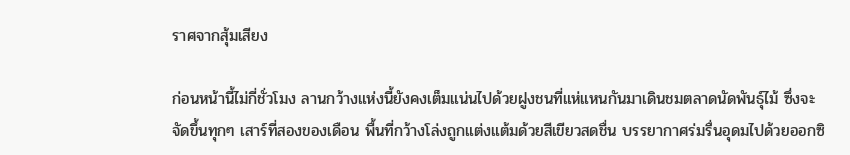ราศจากสุ้มเสียง

ก่อนหน้านี้ไม่กี่ชั่วโมง ลานกว้างแห่งนี้ยังคงเต็มแน่นไปด้วยฝูงชนที่แห่แหนกันมาเดินชมตลาดนัดพันธุ์ไม้ ซึ่งจะจัดขึ้นทุกๆ เสาร์ที่สองของเดือน พื้นที่กว้างโล่งถูกแต่งแต้มด้วยสีเขียวสดชื่น บรรยากาศร่มรื่นอุดมไปด้วยออกซิ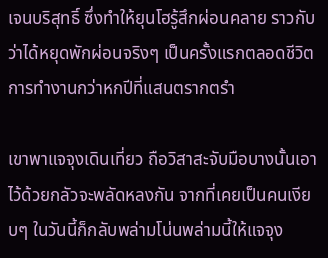เจนบริสุทธิ์ ซึ่งทำให้ยุนโฮรู้สึกผ่อนคลาย ราวกับว่าได้หยุดพักผ่อนจริงๆ เป็นครั้งแรกตลอดชีวิตการทำงานกว่าหกปีที่แสนตรากตรำ

เขาพาแจจุงเดินเที่ยว ถือวิสาสะจับมือบางนั้นเอาไว้ด้วยกลัวจะพลัดหลงกัน จากที่เคยเป็นคนเงียบๆ ในวันนี้ก็กลับพล่ามโน่นพล่ามนี้ให้แจจุง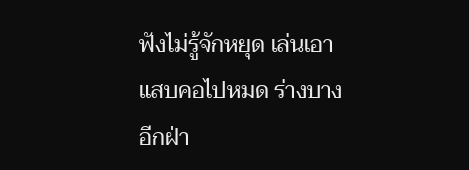ฟังไม่รู้จักหยุด เล่นเอาแสบคอไปหมด ร่างบางอีกฝ่า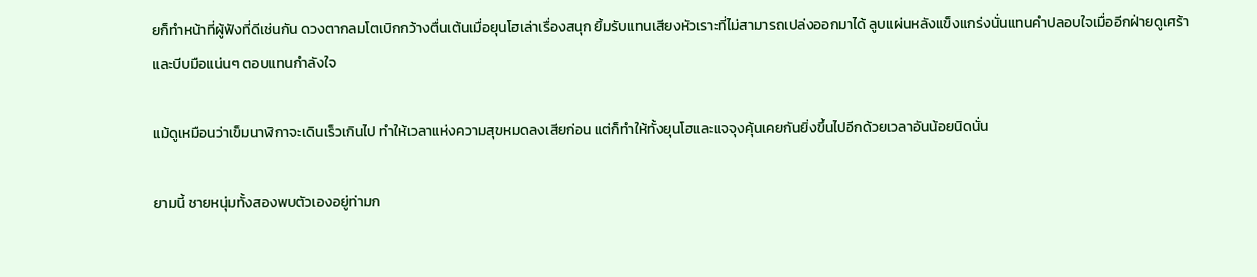ยก็ทำหน้าที่ผู้ฟังที่ดีเช่นกัน ดวงตากลมโตเบิกกว้างตื่นเต้นเมื่อยุนโฮเล่าเรื่องสนุก ยิ้มรับแทนเสียงหัวเราะที่ไม่สามารถเปล่งออกมาได้ ลูบแผ่นหลังแข็งแกร่งนั่นแทนคำปลอบใจเมื่ออีกฝ่ายดูเศร้า และบีบมือแน่นๆ ตอบแทนกำลังใจ

แม้ดูเหมือนว่าเข็มนาฬิกาจะเดินเร็วเกินไป ทำให้เวลาแห่งความสุขหมดลงเสียก่อน แต่ก็ทำให้ทั้งยุนโฮและแจจุงคุ้นเคยกันยิ่งขึ้นไปอีกด้วยเวลาอันน้อยนิดนั่น

ยามนี้ ชายหนุ่มทั้งสองพบตัวเองอยู่ท่ามก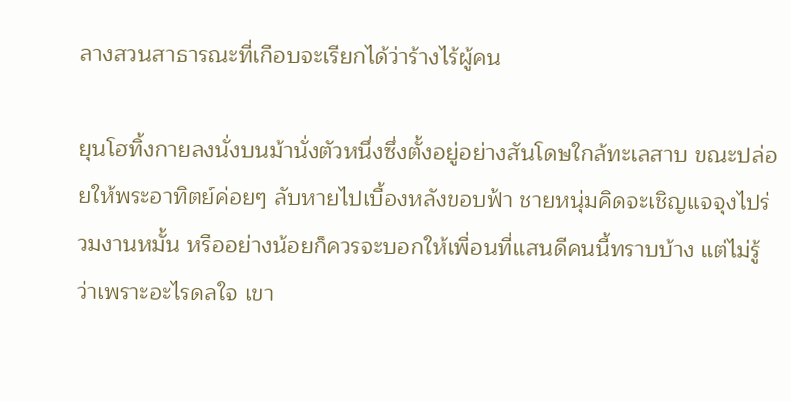ลางสวนสาธารณะที่เกือบจะเรียกได้ว่าร้างไร้ผู้คน

ยุนโฮทิ้งกายลงนั่งบนม้านั่งตัวหนึ่งซึ่งตั้งอยู่อย่างสันโดษใกล้ทะเลสาบ ขณะปล่อยให้พระอาทิตย์ค่อยๆ ลับหายไปเบื้องหลังขอบฟ้า ชายหนุ่มคิดจะเชิญแจจุงไปร่วมงานหมั้น หรืออย่างน้อยก็ควรจะบอกให้เพื่อนที่แสนดีคนนี้ทราบบ้าง แต่ไม่รู้ว่าเพราะอะไรดลใจ เขา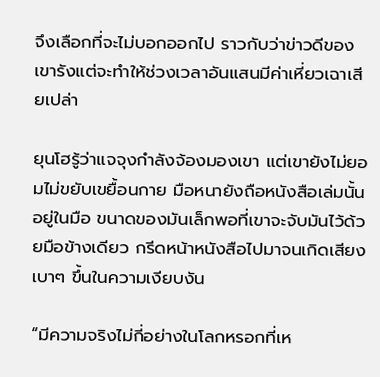จึงเลือกที่จะไม่บอกออกไป ราวกับว่าข่าวดีของเขารังแต่จะทำให้ช่วงเวลาอันแสนมีค่าเหี่ยวเฉาเสียเปล่า

ยุนโฮรู้ว่าแจจุงกำลังจ้องมองเขา แต่เขายังไม่ยอมไม่ขยับเขยื้อนกาย มือหนายังถือหนังสือเล่มนั้นอยู่ในมือ ขนาดของมันเล็กพอที่เขาจะจับมันไว้ด้วยมือข้างเดียว กรีดหน้าหนังสือไปมาจนเกิดเสียงเบาๆ ขึ้นในความเงียบงัน

“มีความจริงไม่กี่อย่างในโลกหรอกที่เห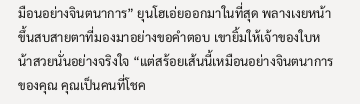มือนอย่างจินตนาการ” ยุนโฮเอ่ยออกมาในที่สุด พลางเงยหน้าขึ้นสบสายตาที่มองมาอย่างขอคำตอบ เขายิ้มให้เจ้าของใบหน้าสวยนั่นอย่างจริงใจ “แต่สร้อยเส้นนี้เหมือนอย่างจินตนาการของคุณ คุณเป็นคนที่โชค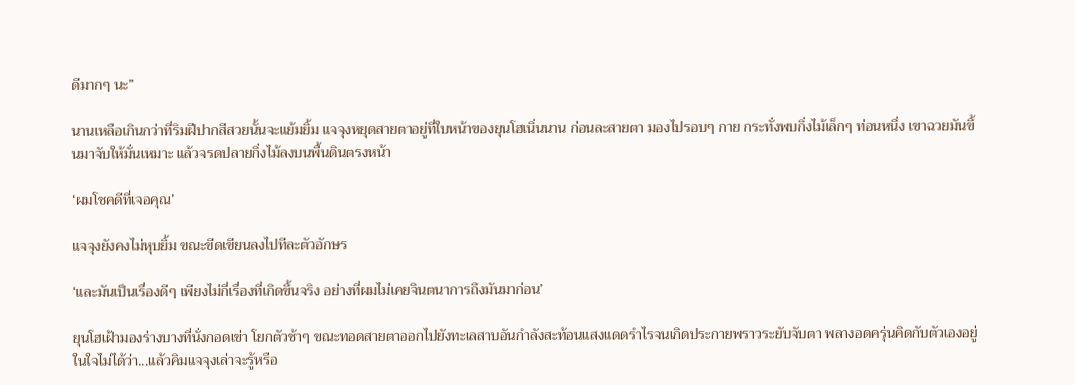ดีมากๆ นะ”

นานเหลือเกินกว่าที่ริมฝีปากสีสวยนั้นจะแย้มยิ้ม แจจุงหยุดสายตาอยู่ที่ใบหน้าของยุนโฮเนิ่นนาน ก่อนละสายตา มองไปรอบๆ กาย กระทั่งพบกิ่งไม้เล็กๆ ท่อนหนึ่ง เขาฉวยมันขึ้นมาจับให้มั่นเหมาะ แล้วจรดปลายกิ่งไม้ลงบนพื้นดินตรงหน้า

‘ผมโชคดีที่เจอคุณ’

แจจุงยังคงไม่หุบยิ้ม ขณะขีดเขียนลงไปทีละตัวอักษร

‘และมันเป็นเรื่องดีๆ เพียงไม่กี่เรื่องที่เกิดขึ้นจริง อย่างที่ผมไม่เคยจินตนาการถึงมันมาก่อน’

ยุนโฮเฝ้ามองร่างบางที่นั่งกอดเข่า โยกตัวช้าๆ ขณะทอดสายตาออกไปยังทะเลสาบอันกำลังสะท้อนแสงแดดรำไรจนเกิดประกายพราวระยับจับตา พลางอดครุ่นคิดกับตัวเองอยู่ในใจไม่ได้ว่า...แล้วคิมแจจุงเล่าจะรู้หรือ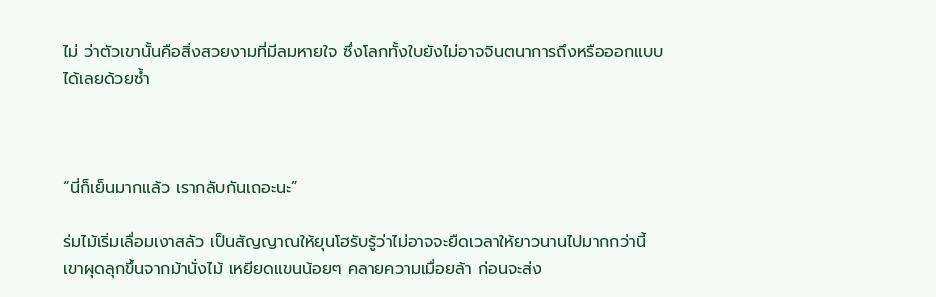ไม่ ว่าตัวเขานั้นคือสิ่งสวยงามที่มีลมหายใจ ซึ่งโลกทั้งใบยังไม่อาจจินตนาการถึงหรือออกแบบได้เลยด้วยซ้ำ



“นี่ก็เย็นมากแล้ว เรากลับกันเถอะนะ”

ร่มไม้เริ่มเลื่อมเงาสลัว เป็นสัญญาณให้ยุนโฮรับรู้ว่าไม่อาจจะยืดเวลาให้ยาวนานไปมากกว่านี้ เขาผุดลุกขึ้นจากม้านั่งไม้ เหยียดแขนน้อยๆ คลายความเมื่อยล้า ก่อนจะส่ง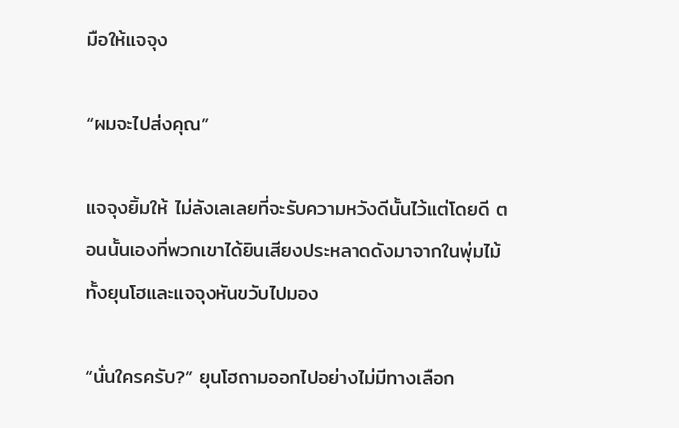มือให้แจจุง

“ผมจะไปส่งคุณ”

แจจุงยิ้มให้ ไม่ลังเลเลยที่จะรับความหวังดีนั้นไว้แต่โดยดี ตอนนั้นเองที่พวกเขาได้ยินเสียงประหลาดดังมาจากในพุ่มไม้ ทั้งยุนโฮและแจจุงหันขวับไปมอง

“นั่นใครครับ?” ยุนโฮถามออกไปอย่างไม่มีทางเลือก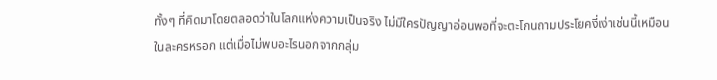ทั้งๆ ที่คิดมาโดยตลอดว่าในโลกแห่งความเป็นจริง ไม่มีใครปัญญาอ่อนพอที่จะตะโกนถามประโยคงี่เง่าเช่นนี้เหมือนในละครหรอก แต่เมื่อไม่พบอะไรนอกจากกลุ่ม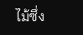ไม้ซึ่ง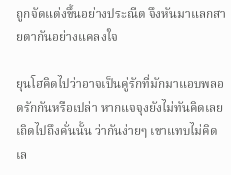ถูกจัดแต่งขึ้นอย่างประณีต จึงหันมาแลกสายตากันอย่างแคลงใจ

ยุนโฮคิดไปว่าอาจเป็นคู่รักที่มักมาแอบพลอดรักกันหรือเปล่า หากแจจุงยังไม่ทันคิดเลยเถิดไปถึงคั่นนั้น ว่ากันง่ายๆ เขาแทบไม่คิดเล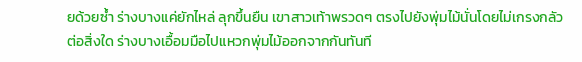ยด้วยซ้ำ ร่างบางแค่ยักไหล่ ลุกขึ้นยืน เขาสาวเท้าพรวดๆ ตรงไปยังพุ่มไม้นั่นโดยไม่เกรงกลัวต่อสิ่งใด ร่างบางเอื้อมมือไปแหวกพุ่มไม้ออกจากกันทันที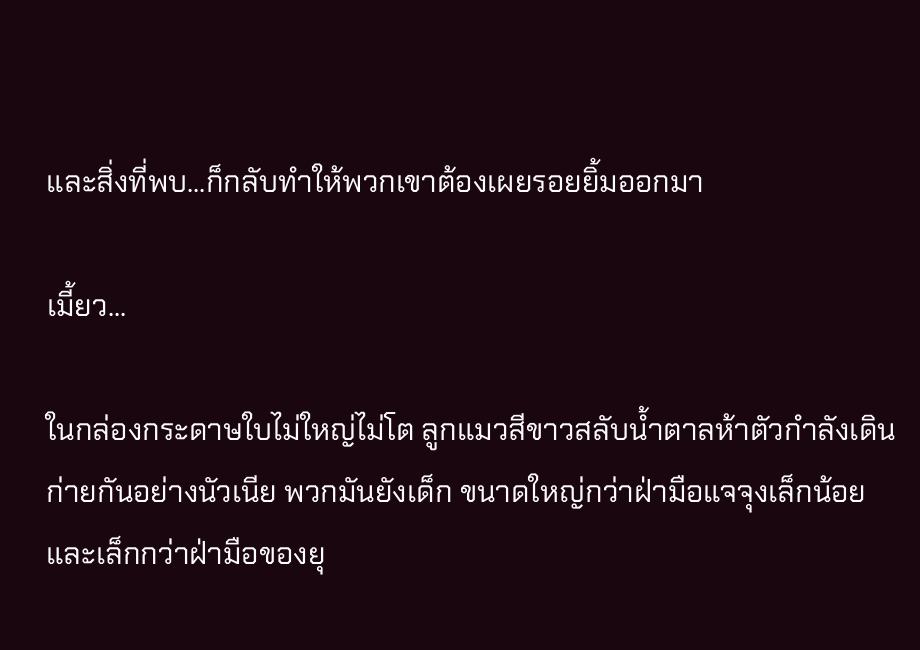และสิ่งที่พบ...ก็กลับทำให้พวกเขาต้องเผยรอยยิ้มออกมา

เมี้ยว...

ในกล่องกระดาษใบไม่ใหญ่ไม่โต ลูกแมวสีขาวสลับน้ำตาลห้าตัวกำลังเดินก่ายกันอย่างนัวเนีย พวกมันยังเด็ก ขนาดใหญ่กว่าฝ่ามือแจจุงเล็กน้อย และเล็กกว่าฝ่ามือของยุ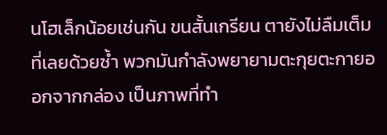นโฮเล็กน้อยเช่นกัน ขนสั้นเกรียน ตายังไม่ลืมเต็มที่เลยด้วยซ้ำ พวกมันกำลังพยายามตะกุยตะกายออกจากกล่อง เป็นภาพที่ทำ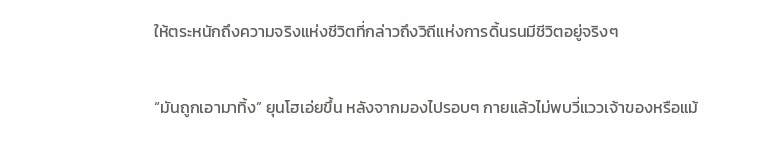ให้ตระหนักถึงความจริงแห่งชีวิตที่กล่าวถึงวิถีแห่งการดิ้นรนมีชีวิตอยู่จริงๆ

“มันถูกเอามาทิ้ง” ยุนโฮเอ่ยขึ้น หลังจากมองไปรอบๆ กายแล้วไม่พบวี่แววเจ้าของหรือแม้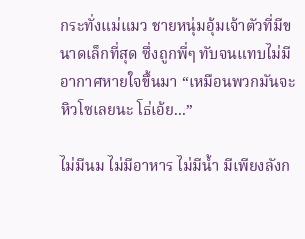กระทั่งแม่แมว ชายหนุ่มอุ้มเจ้าตัวที่มีขนาดเล็กที่สุด ซึ่งถูกพี่ๆ ทับจนแทบไม่มีอากาศหายใจขึ้นมา “เหมือนพวกมันจะหิวโซเลยนะ โธ่เอ้ย...”

ไม่มีนม ไม่มีอาหาร ไม่มีน้ำ มีเพียงลังก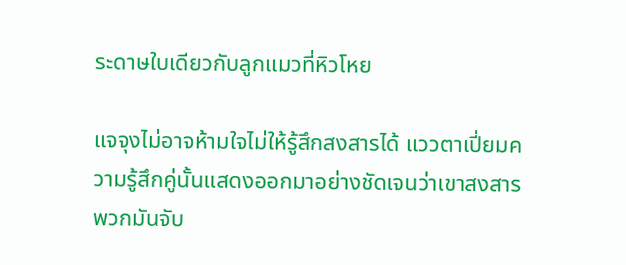ระดาษใบเดียวกับลูกแมวที่หิวโหย

แจจุงไม่อาจห้ามใจไม่ให้รู้สึกสงสารได้ แววตาเปี่ยมความรู้สึกคู่นั้นแสดงออกมาอย่างชัดเจนว่าเขาสงสารพวกมันจับ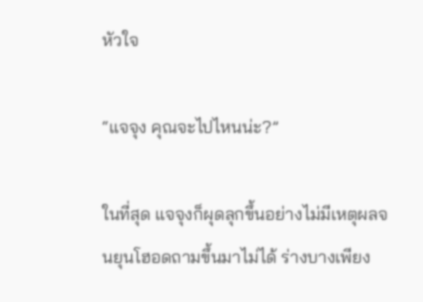หัวใจ

“แจจุง คุณจะไปไหนน่ะ?”

ในที่สุด แจจุงก็ผุดลุกขึ้นอย่างไม่มีเหตุผลจนยุนโฮอดถามขึ้นมาไม่ได้ ร่างบางเพียง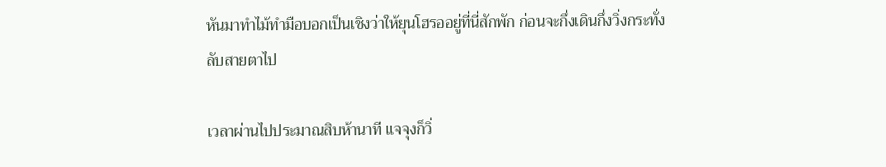หันมาทำไม้ทำมือบอกเป็นเชิงว่าให้ยุนโฮรออยู่ที่นี่สักพัก ก่อนจะกึ่งเดินกึ่งวิ่งกระทั่งลับสายตาไป

เวลาผ่านไปประมาณสิบห้านาที แจจุงก็วิ่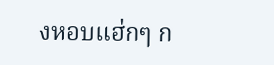งหอบแฮ่กๆ ก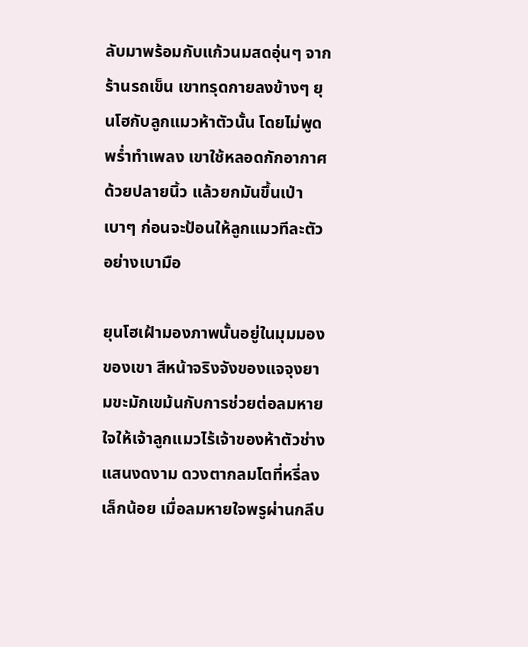ลับมาพร้อมกับแก้วนมสดอุ่นๆ จากร้านรถเข็น เขาทรุดกายลงข้างๆ ยุนโฮกับลูกแมวห้าตัวนั้น โดยไม่พูดพร่ำทำเพลง เขาใช้หลอดกักอากาศด้วยปลายนิ้ว แล้วยกมันขึ้นเป่าเบาๆ ก่อนจะป้อนให้ลูกแมวทีละตัวอย่างเบามือ

ยุนโฮเฝ้ามองภาพนั้นอยู่ในมุมมองของเขา สีหน้าจริงจังของแจจุงยามขะมักเขม้นกับการช่วยต่อลมหายใจให้เจ้าลูกแมวไร้เจ้าของห้าตัวช่างแสนงดงาม ดวงตากลมโตที่หรี่ลงเล็กน้อย เมื่อลมหายใจพรูผ่านกลีบ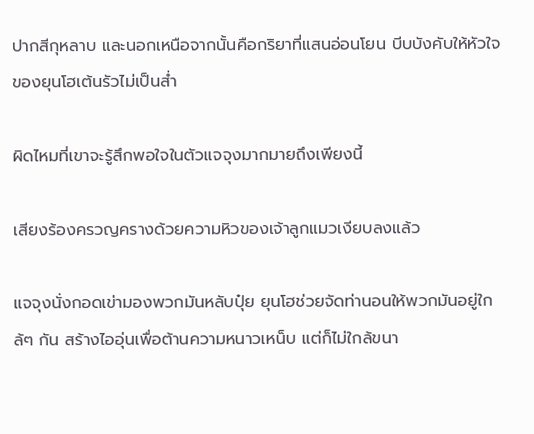ปากสีกุหลาบ และนอกเหนือจากนั้นคือกริยาที่แสนอ่อนโยน บีบบังคับให้หัวใจของยุนโฮเต้นรัวไม่เป็นส่ำ

ผิดไหมที่เขาจะรู้สึกพอใจในตัวแจจุงมากมายถึงเพียงนี้

เสียงร้องครวญครางด้วยความหิวของเจ้าลูกแมวเงียบลงแล้ว

แจจุงนั่งกอดเข่ามองพวกมันหลับปุ๋ย ยุนโฮช่วยจัดท่านอนให้พวกมันอยู่ใกล้ๆ กัน สร้างไออุ่นเพื่อต้านความหนาวเหน็บ แต่ก็ไม่ใกล้ขนา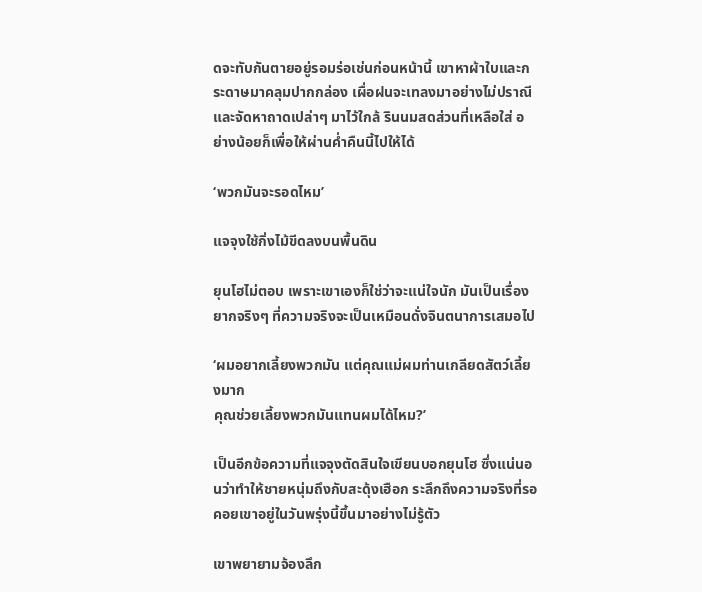ดจะทับกันตายอยู่รอมร่อเช่นก่อนหน้านี้ เขาหาผ้าใบและกระดาษมาคลุมปากกล่อง เผื่อฝนจะเทลงมาอย่างไม่ปราณี และจัดหาถาดเปล่าๆ มาไว้ใกล้ รินนมสดส่วนที่เหลือใส่ อย่างน้อยก็เพื่อให้ผ่านค่ำคืนนี้ไปให้ได้

‘พวกมันจะรอดไหม’

แจจุงใช้กิ่งไม้ขีดลงบนพื้นดิน

ยุนโฮไม่ตอบ เพราะเขาเองก็ใช่ว่าจะแน่ใจนัก มันเป็นเรื่องยากจริงๆ ที่ความจริงจะเป็นเหมือนดั่งจินตนาการเสมอไป

‘ผมอยากเลี้ยงพวกมัน แต่คุณแม่ผมท่านเกลียดสัตว์เลี้ยงมาก
คุณช่วยเลี้ยงพวกมันแทนผมได้ไหม?’

เป็นอีกข้อความที่แจจุงตัดสินใจเขียนบอกยุนโฮ ซึ่งแน่นอนว่าทำให้ชายหนุ่มถึงกับสะดุ้งเฮือก ระลึกถึงความจริงที่รอคอยเขาอยู่ในวันพรุ่งนี้ขึ้นมาอย่างไม่รู้ตัว

เขาพยายามจ้องลึก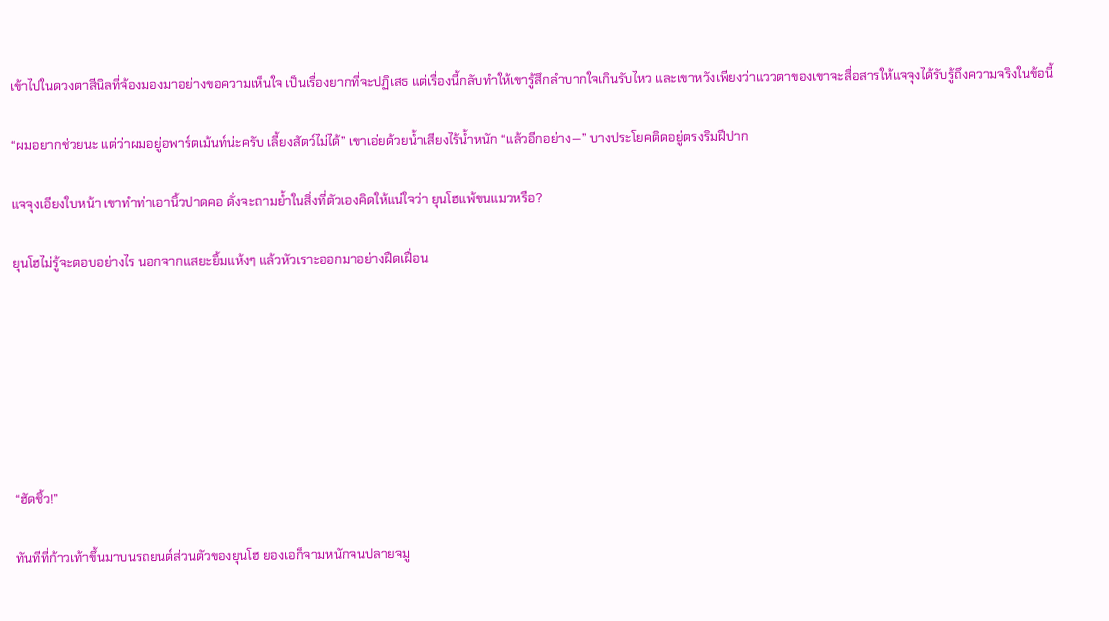เข้าไปในดวงตาสีนิลที่จ้องมองมาอย่างขอความเห็นใจ เป็นเรื่องยากที่จะปฏิเสธ แต่เรื่องนี้กลับทำให้เขารู้สึกลำบากใจเกินรับไหว และเขาหวังเพียงว่าแววตาของเขาจะสื่อสารให้แจจุงได้รับรู้ถึงความจริงในข้อนี้

“ผมอยากช่วยนะ แต่ว่าผมอยู่อพาร์ตเม้นท์น่ะครับ เลี้ยงสัตว์ไม่ได้” เขาเอ่ยด้วยน้ำเสียงไร้น้ำหนัก “แล้วอีกอย่าง—” บางประโยคติดอยู่ตรงริมฝีปาก

แจจุงเอียงใบหน้า เขาทำท่าเอานิ้วปาดคอ ดั่งจะถามย้ำในสิ่งที่ตัวเองคิดให้แน่ใจว่า ยุนโฮแพ้ขนแมวหรือ?

ยุนโฮไม่รู้จะตอบอย่างไร นอกจากแสยะยิ้มแห้งๆ แล้วหัวเราะออกมาอย่างฝืดเฝื่อน







“ฮัดชิ้ว!”

ทันทีที่ก้าวเท้าขึ้นมาบนรถยนต์ส่วนตัวของยุนโฮ ยองเอก็จามหนักจนปลายจมู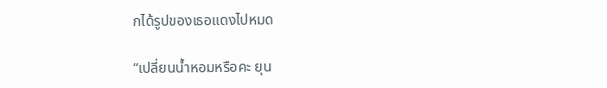กได้รูปของเธอแดงไปหมด

“เปลี่ยนน้ำหอมหรือคะ ยุน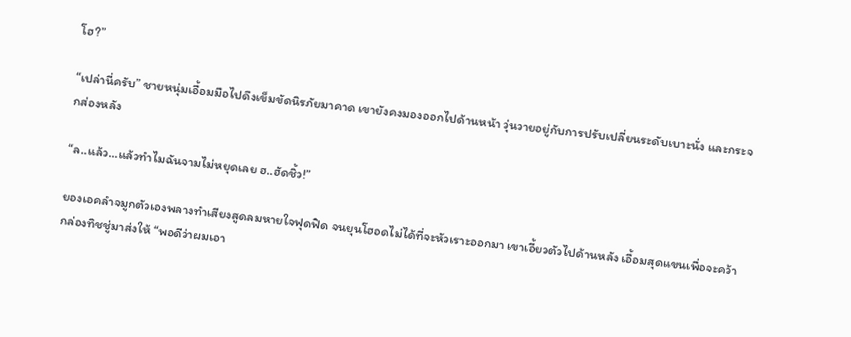โฮ?”

“เปล่านี่ครับ” ชายหนุ่มเอื้อมมือไปดึงเข็มขัดนิรภัยมาคาด เขายังคงมองออกไปด้านหน้า วุ่นวายอยู่กับการปรับเปลี่ยนระดับเบาะนั่ง และกระจกส่องหลัง

“ล..แล้ว...แล้วทำไมฉันจามไม่หยุดเลย ฮ..ฮัดชิ้ว!”

ยองเอคลำจมูกตัวเองพลางทำเสียงสูดลมหายใจฟุดฟิด จนยุนโฮอดไม่ได้ที่จะหัวเราะออกมา เขาเอี้ยวตัวไปด้านหลัง เอื้อมสุดแขนเพื่อจะคว้ากล่องทิชชู่มาส่งให้ “พอดีว่าผมเอา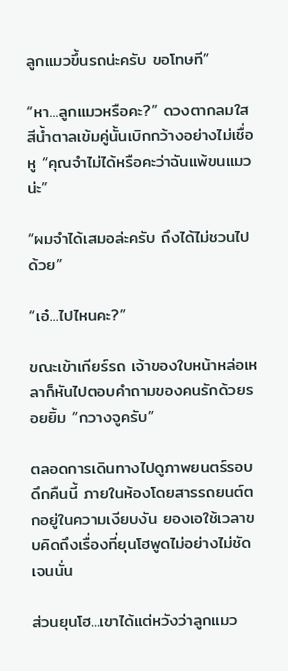ลูกแมวขึ้นรถน่ะครับ ขอโทษที”

“หา...ลูกแมวหรือคะ?” ดวงตากลมใสสีน้ำตาลเข้มคู่นั้นเบิกกว้างอย่างไม่เชื่อหู “คุณจำไม่ได้หรือคะว่าฉันแพ้ขนแมวน่ะ”

“ผมจำได้เสมอล่ะครับ ถึงได้ไม่ชวนไปด้วย”

“เอ๋...ไปไหนคะ?”

ขณะเข้าเกียร์รถ เจ้าของใบหน้าหล่อเหลาก็หันไปตอบคำถามของคนรักด้วยรอยยิ้ม “กวางจูครับ”

ตลอดการเดินทางไปดูภาพยนตร์รอบดึกคืนนี้ ภายในห้องโดยสารรถยนต์ตกอยู่ในความเงียบงัน ยองเอใช้เวลาขบคิดถึงเรื่องที่ยุนโฮพูดไม่อย่างไม่ชัดเจนนั่น

ส่วนยุนโฮ...เขาได้แต่หวังว่าลูกแมว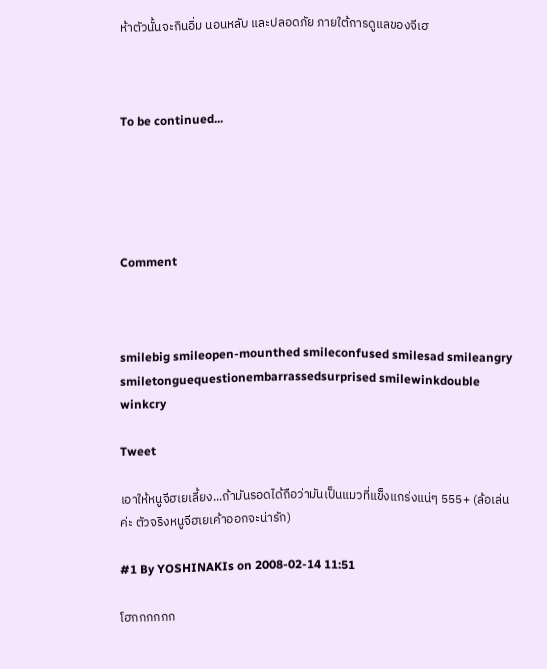ห้าตัวนั้นจะกินอิ่ม นอนหลับ และปลอดภัย ภายใต้การดูแลของจีเฮ



To be continued...





Comment



smilebig smileopen-mounthed smileconfused smilesad smileangry smiletonguequestionembarrassedsurprised smilewinkdouble winkcry

Tweet

เอาให้หนูจีฮเยเลี้ยง...ถ้ามันรอดได้ถือว่ามันเป็นแมวที่แข็งแกร่งแน่ๆ 555+ (ล้อเล่นค่ะ ตัวจริงหนูจีฮเยเค้าออกจะน่ารัก)

#1 By YOSHINAKIs on 2008-02-14 11:51

โฮกกกกกก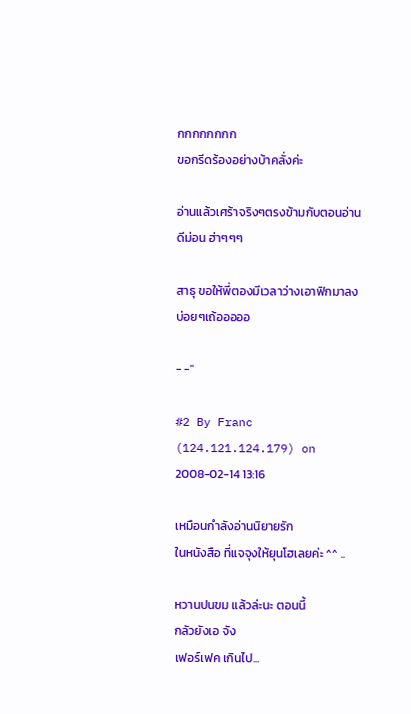กกกกกกกก
ขอกรีดร้องอย่างบ้าคลั่งค่ะ

อ่านแล้วเศร้าจริงๆตรงข้ามกับตอนอ่านดีม่อน ฮ่าๆๆๆ

สาธุ ขอให้พี่ตองมีเวลาว่างเอาฟิกมาลงบ่อยๆเถ้อออออ

- -"

#2 By Franc (124.121.124.179) on 2008-02-14 13:16

เหมือนกำลังอ่านนิยายรัก
ในหนังสือ ที่แจจุงให้ยุนโฮเลยค่ะ ^^ ..

หวานปนขม แล้วล่ะนะ ตอนนี้
กลัวยังเอ จัง
เฟอร์เฟค เกินไป...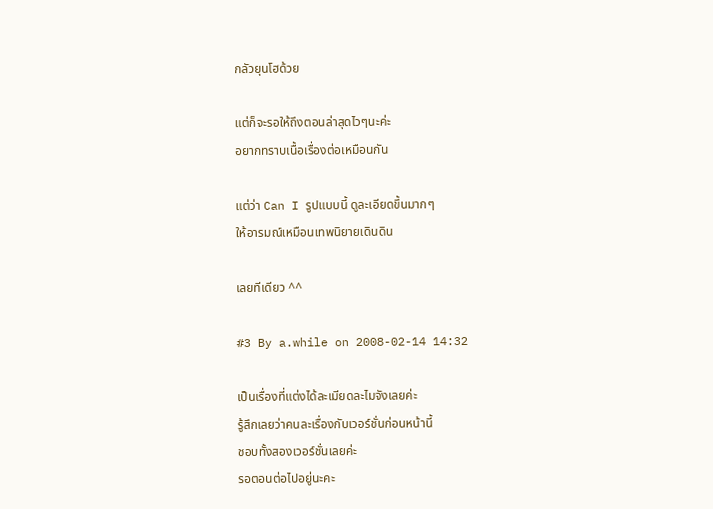กลัวยุนโฮด้วย

แต่ก็จะรอให้ถึงตอนล่าสุดไวๆนะค่ะ
อยากทราบเนื้อเรื่องต่อเหมือนกัน

แต่ว่า Can I รูปแบบนี้ ดูละเอียดขึ้นมากๆ
ให้อารมณ์เหมือนเทพนิยายเดินดิน

เลยทีเดียว ^^

#3 By a.while on 2008-02-14 14:32

เป็นเรื่องที่แต่งได้ละเมียดละไมจังเลยค่ะ
รู้สึกเลยว่าคนละเรื่องกับเวอร์ชั่นก่อนหน้านี้
ชอบทั้งสองเวอร์ชั่นเลยค่ะ
รอตอนต่อไปอยู่นะคะ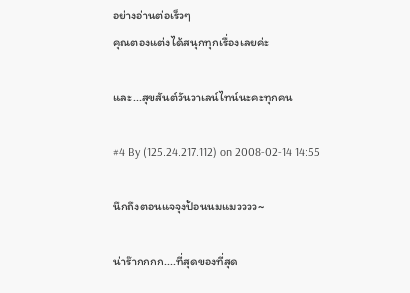อย่างอ่านต่อเร็วๆ
คุณตองแต่งได้สนุกทุกเรื่องเลยค่ะ

และ...สุขสันต์วันวาเลน์ไทน์นะคะทุกคน

#4 By (125.24.217.112) on 2008-02-14 14:55

นึกถึงตอนแจจุงป้อนนมแมวววว~

น่าร๊ากกกก....ที่สุดของที่สุด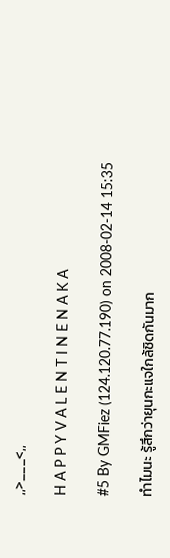,,>___<,,

H A P P Y V A L E N T I N E N A K A

#5 By GMFiez (124.120.77.190) on 2008-02-14 15:35

ทำไมนะ รู้สึกว่ายุนกะแจใกล้ชิดกันมาก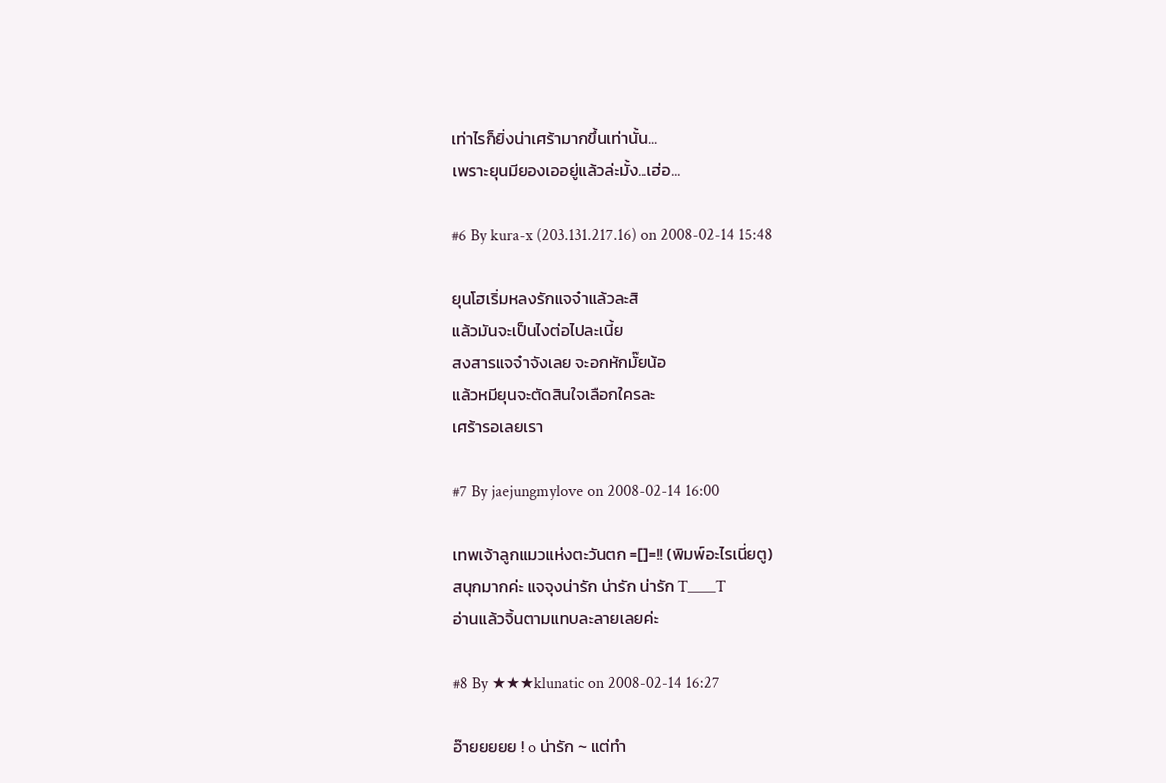เท่าไรก็ยิ่งน่าเศร้ามากขึ้นเท่านั้น...
เพราะยุนมียองเออยู่แล้วล่ะมั้ง...เฮ่อ...

#6 By kura-x (203.131.217.16) on 2008-02-14 15:48

ยุนโฮเริ่มหลงรักแจจ๋าแล้วละสิ
แล้วมันจะเป็นไงต่อไปละเนี้ย
สงสารแจจ๋าจังเลย จะอกหักมั๊ยน้อ
แล้วหมียุนจะตัดสินใจเลือกใครละ
เศร้ารอเลยเรา

#7 By jaejungmylove on 2008-02-14 16:00

เทพเจ้าลูกแมวแห่งตะวันตก =[]=!! (พิมพ์อะไรเนี่ยตู)
สนุกมากค่ะ แจจุงน่ารัก น่ารัก น่ารัก T____T
อ่านแล้วจิ้นตามแทบละลายเลยค่ะ

#8 By ★★★klunatic on 2008-02-14 16:27

อ๊ายยยยย ! o น่ารัก ~ แต่ทำ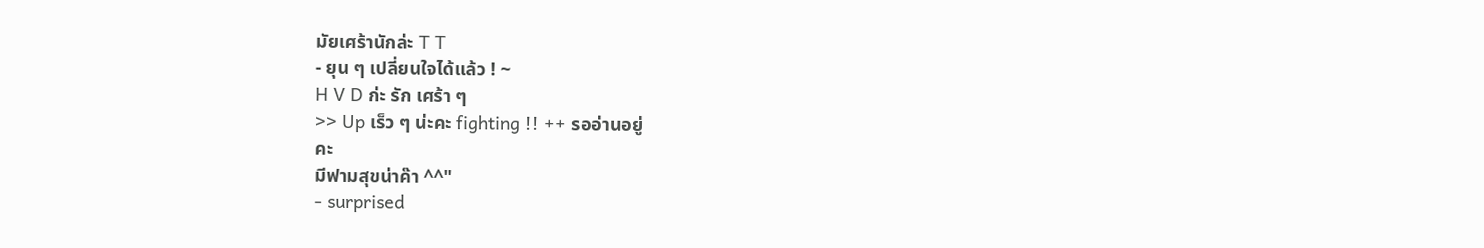มัยเศร้านักล่ะ T T
- ยุน ๆ เปลี่ยนใจได้แล้ว ! ~
H V D ก่ะ รัก เศร้า ๆ
>> Up เร็ว ๆ น่ะคะ fighting !! ++ รออ่านอยู่
คะ
มีฟามสุขน่าค๊า ^^"
- surprised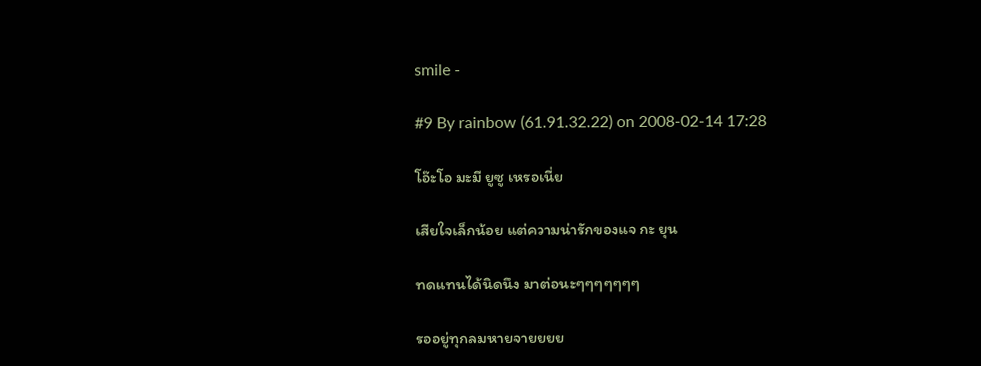smile -

#9 By rainbow (61.91.32.22) on 2008-02-14 17:28

โอ๊ะโอ มะมี ยูซู เหรอเนี่ย

เสียใจเล็กน้อย แต่ความน่ารักของแจ กะ ยุน

ทดแทนได้นิดนึง มาต่อนะๆๆๆๆๆๆๆ

รออยู่ทุกลมหายจายยยย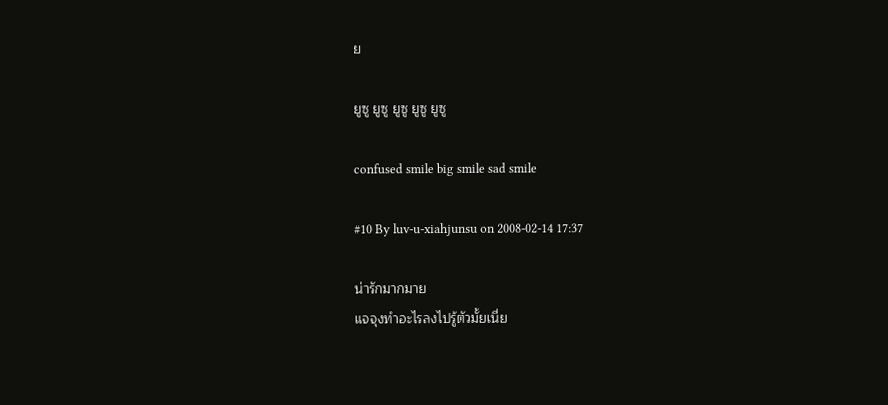ย

ยูซู ยูซู ยูซู ยูซู ยูซู

confused smile big smile sad smile

#10 By luv-u-xiahjunsu on 2008-02-14 17:37

น่ารักมากมาย
แจจุงทำอะไรลงไปรู้ตัวมั้ยเนี่ย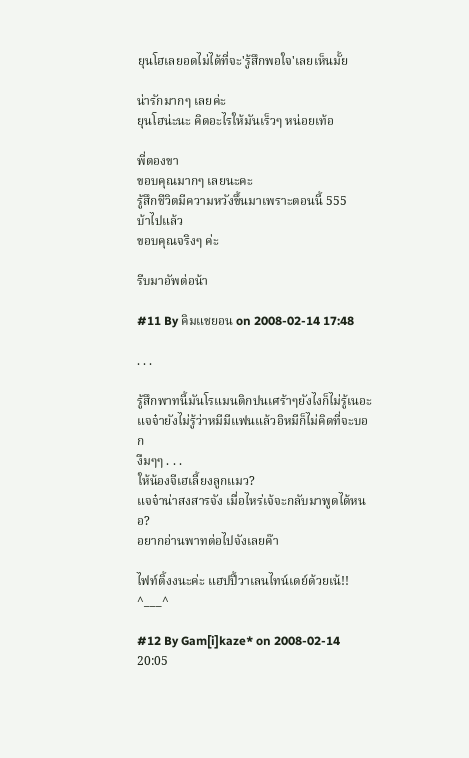ยุนโฮเลยอดไม่ได้ที่จะ'รู้สึกพอใจ'เลยเห็นมั้ย

น่ารักมากๆ เลยค่ะ
ยุนโฮน่ะนะ คิดอะไรให้มันเร็วๆ หน่อยเท้อ

พี่ตองขา
ขอบคุณมากๆ เลยนะคะ
รู้สึกชีวิตมีความหวังขึ้นมาเพราะตอนนี้ 555
บ้าไปแล้ว
ขอบคุณจริงๆ ค่ะ

รีบมาอัพต่อน้า

#11 By คิมแชยอน on 2008-02-14 17:48

. . .

รู้สึกพาทนี้มันโรแมนติกปนเศร้าๆยังไงก็ไม่รู้เนอะ
แจจ๋ายังไม่รู้ว่าหมีมีแฟนแล้วอิหมีก็ไม่คิดที่จะบอก
งืมๆๆ . . .
ให้น้องจีเฮเลี้ยงลูกแมว?
แจจ๋าน่าสงสารจัง เมื่อไหร่เจ้จะกลับมาพูดได้หนอ?
อยากอ่านพาทต่อไปจังเลยค๊า

ไฟท์ติ้งงนะค่ะ แฮปปี้วาเลนไทน์เดย์ด้วยเน้!!
^___^

#12 By Gam[i]kaze* on 2008-02-14 20:05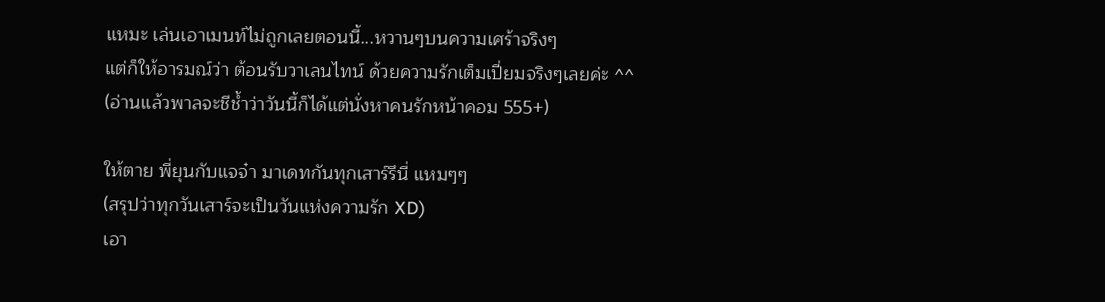แหมะ เล่นเอาเมนท์ไม่ถูกเลยตอนนี้...หวานๆบนความเศร้าจริงๆ
แต่ก็ให้อารมณ์ว่า ต้อนรับวาเลนไทน์ ด้วยความรักเต็มเปี่ยมจริงๆเลยค่ะ ^^
(อ่านแล้วพาลจะชีช้ำว่าวันนี้ก็ได้แต่นั่งหาคนรักหน้าคอม 555+)

ให้ตาย พี่ยุนกับแจจ๋า มาเดทกันทุกเสาร์รึนี่ แหมๆๆ
(สรุปว่าทุกวันเสาร์จะเป็นวันแห่งความรัก XD)
เอา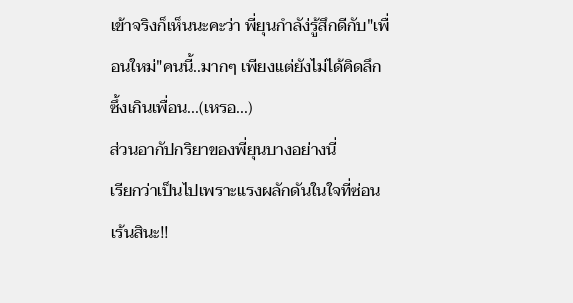เข้าจริงก็เห็นนะคะว่า พี่ยุนกำลัง่รู้สึกดีกับ"เพื่อนใหม่"คนนี้..มากๆ เพียงแต่ยังไม่ได้คิดลึกซึ้งเกินเพื่อน...(เหรอ...)
ส่วนอากัปกริยาของพี่ยุนบางอย่างนี่
เรียกว่าเป็นไปเพราะแรงผลักดันในใจที่ซ่อนเร้นสินะ!!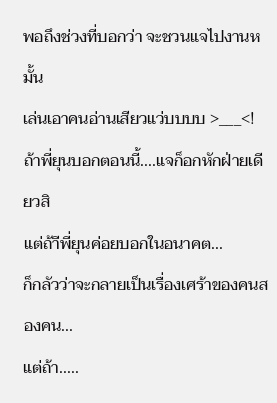พอถึงช่วงที่บอกว่า จะชวนแจไปงานหมั้น
เล่นเอาคนอ่านเสียวแว่บบบบ >___<!
ถ้าพี่ยุนบอกตอนนี้....แจก็อกหักฝ่ายเดียวสิ
แต่ถ้าีพี่ยุนค่อยบอกในอนาคต...
ก็กลัวว่าจะกลายเป็นเรื่องเศร้าของคนสองคน...
แต่ถ้า.....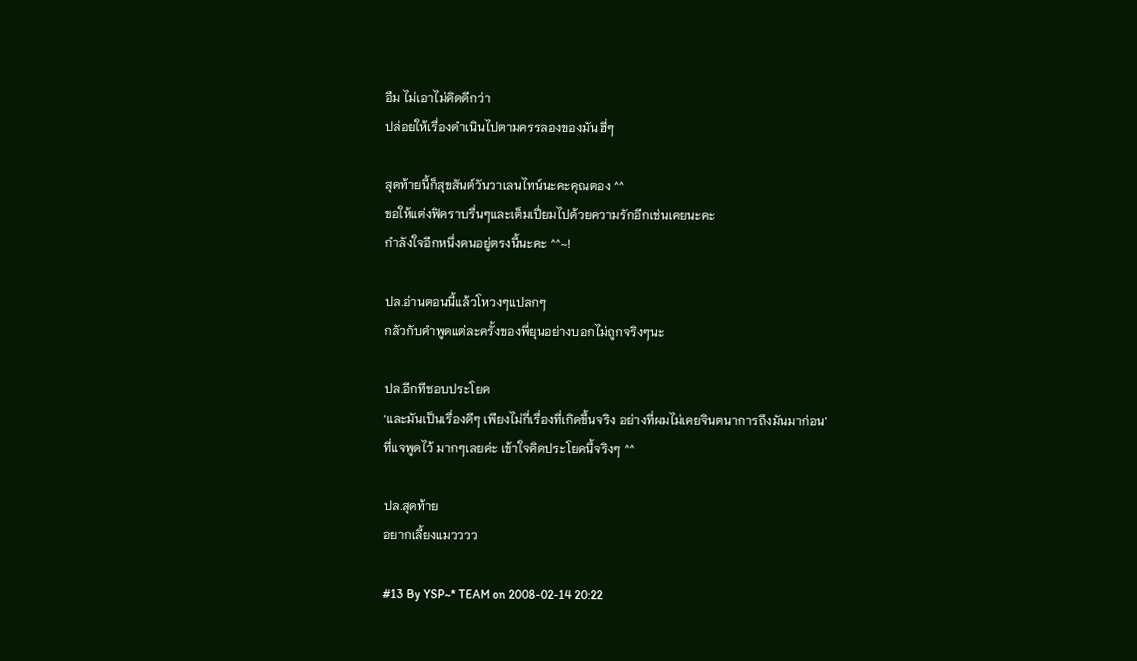อืม ไม่เอาไม่คิดดีกว่า
ปล่อยให้เรื่องดำเนินไปตามครรลองของมัน ฮี่ๆ

สุดท้ายนี้ก็สุขสันต์วันวาเลนไทน์นะคะคุณตอง ^^
ขอให้แต่งฟิคราบรื่นๆและเต็มเปี่ยมไปด้วยความรักอีกเช่นเคยนะคะ
กำลังใจอีกหนึ่งคนอยู่ตรงนี้นะคะ ^^~!

ปล.อ่านตอนนี้แล้วโหวงๆแปลกๆ
กลัวกับคำพูดแต่ละครั้งของพี่ยุนอย่างบอกไม่ถูกจริงๆนะ

ปล.อีกทีชอบประโยค
‘และมันเป็นเรื่องดีๆ เพียงไม่กี่เรื่องที่เกิดขึ้นจริง อย่างที่ผมไม่เคยจินตนาการถึงมันมาก่อน’
ที่แจพูดไว้ มากๆเลยค่ะ เข้าใจคิดประโยคนี้จริงๆ ^^

ปล.สุดท้าย
อยากเลี้ยงแมวววว

#13 By YSP~* TEAM on 2008-02-14 20:22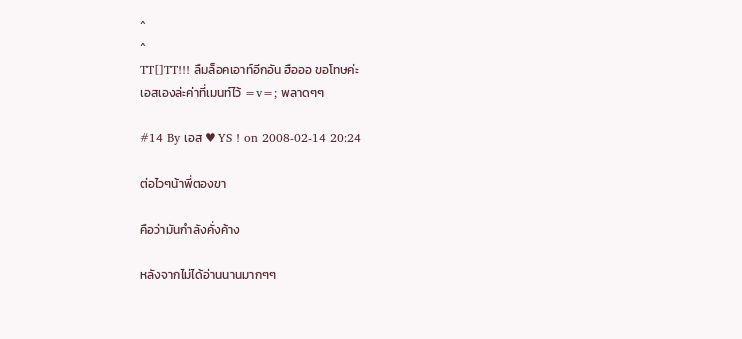^
^
TT[]TT!!! ลืมล็อคเอาท์อีกอัน ฮือออ ขอโทษค่ะ
เอสเองล่ะค่าที่เมนท์ไว้ =v=; พลาดๆๆ

#14 By เอส ♥ YS ! on 2008-02-14 20:24

ต่อไวๆน้าพี่ตองขา

คือว่ามันกำลังคั่งค้าง

หลังจากไม่ได้อ่านนานมากๆๆ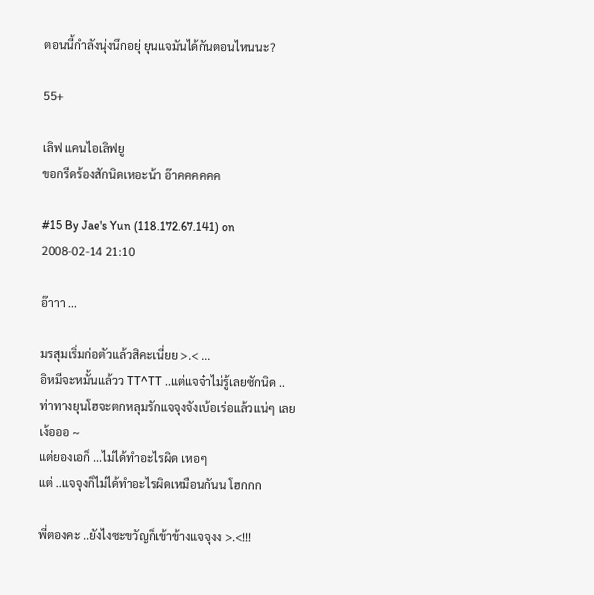ตอนนี้กำลังนุ่งนึกอยุ่ ยุนแจมันได้กันตอนไหนนะ?

55+

เลิฟ แคนไอเลิฟยู
ขอกรีดร้องสักนิดเหอะน้า อ๊าคคคคคค

#15 By Jae's Yun (118.172.67.141) on 2008-02-14 21:10

อ๊าาา ...

มรสุมเริ่มก่อตัวแล้วสิคะเนี่ยย >.< ...
อิหมีจะหมั้นแล้วว TT^TT ..แต่แจจ๋าไม่รู้เลยซักนิด ..
ท่าทางยุนโฮจะตกหลุมรักแจจุงจังเบ้อเร่อแล้วแน่ๆ เลย เง้อออ ~
แต่ยองเอก็ ...ไม่ได้ทำอะไรผิด เหอๆ
แต่ ..แจจุงก็ไม่ได้ทำอะไรผิดเหมือนกันน โฮกกก

พี่ตองคะ ..ยังไงซะขวัญก็เข้าข้างแจจุงง >.<!!!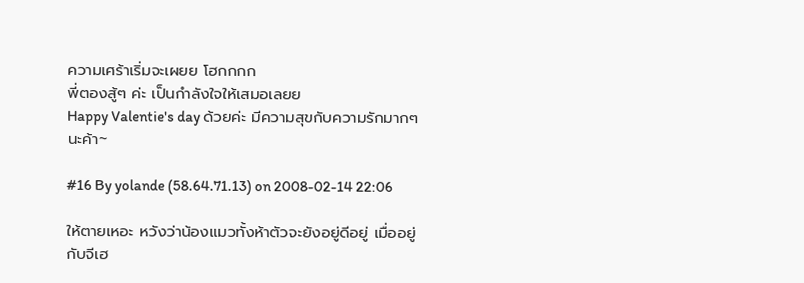ความเศร้าเริ่มจะเผยย โฮกกกก
พี่ตองสู้ๆ ค่ะ เป็นกำลังใจให้เสมอเลยย
Happy Valentie's day ด้วยค่ะ มีความสุขกับความรักมากๆ นะค้า~

#16 By yolande (58.64.71.13) on 2008-02-14 22:06

ให้ตายเหอะ หวังว่าน้องแมวทั้งห้าตัวจะยังอยู่ดีอยู่ เมื่ออยู่กับจีเฮ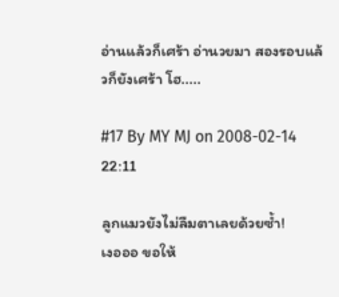อ่านแล้วก็เศร้า อ่านวยมา สองรอบแล้วก็ยังเศร้า โฮ.....

#17 By MY MJ on 2008-02-14 22:11

ลูกแมวยังไม่ลืมตาเลยด้วยซ้ำ!
เงอออ ขอให้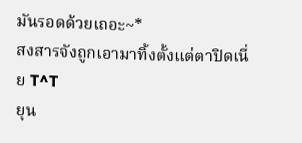มันรอดด้วยเถอะ~*
สงสารจังถูกเอามาทิ้งตั้งแต่ตาปิดเนี่ย T^T
ยุน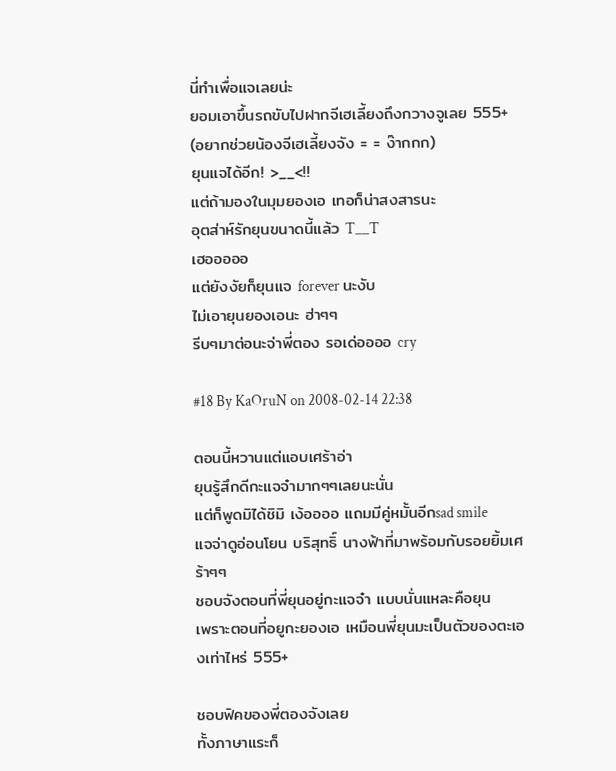นี่ทำเพื่อแจเลยน่ะ
ยอมเอาขึ้นรถขับไปฝากจีเฮเลี้ยงถึงกวางจูเลย 555+
(อยากช่วยน้องจีเฮเลี้ยงจัง = = ง๊ากกก)
ยุนแจได้อีก! >__<!!
แต่ถ้ามองในมุมยองเอ เทอก็น่าสงสารนะ
อุตส่าห์รักยุนขนาดนี้แล้ว T__T
เฮอออออ
แต่ยังงัยก็ยุนแจ forever นะงับ
ไม่เอายุนยองเอนะ ฮ่าๆๆ
รีบๆมาต่อนะจ่าพี่ตอง รอเด่ออออ cry

#18 By KaOruN on 2008-02-14 22:38

ตอนนี้หวานแต่แอบเศร้าอ่า
ยุนรู้สึกดีกะแจจ๋ามากๆๆเลยนะนั่น
แต่ก็พูดมิได้ชิมิ เง้ออออ แถมมีคู่หมั้นอีกsad smile
แจจ่าดูอ่อนโยน บริสุทธิ์ นางฟ้าที่มาพร้อมกับรอยยิ้มเศร้าๆๆ
ชอบจังตอนที่พี่ยุนอยู่กะแจจ๋า แบบนั่นแหละคือยุน
เพราะตอนที่อยูกะยองเอ เหมือนพี่ยุนมะเป็นตัวของตะเองเท่าไหร่ 555+

ชอบฟิคของพี่ตองจังเลย
ทั้งภาษาแระก็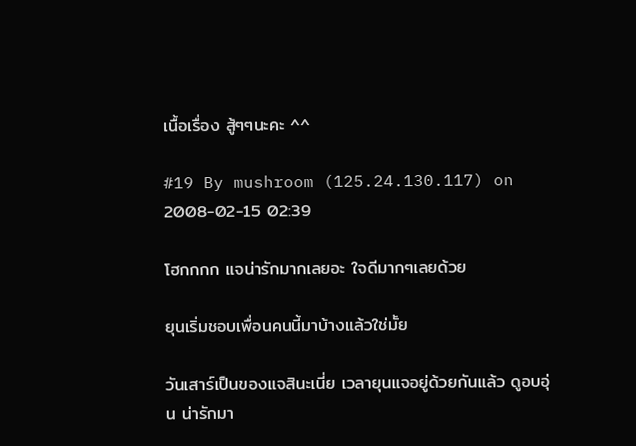เนื้อเรื่อง สู้ๆๆนะคะ ^^

#19 By mushroom (125.24.130.117) on 2008-02-15 02:39

โฮกกกก แจน่ารักมากเลยอะ ใจดีมากๆเลยด้วย

ยุนเริ่มชอบเพื่อนคนนี้มาบ้างแล้วใช่มั้ย

วันเสาร์เป็นของแจสินะเนี่ย เวลายุนแจอยู่ด้วยกันแล้ว ดูอบอุ่น น่ารักมา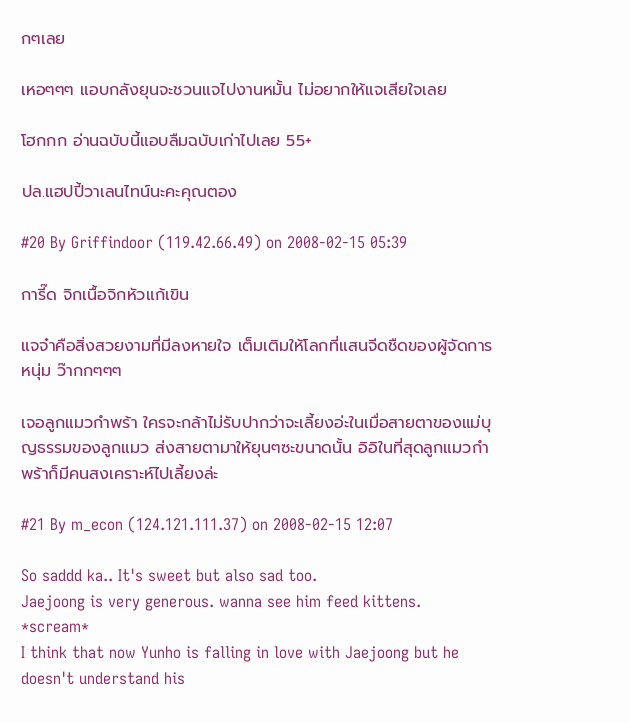กๆเลย

เหอๆๆๆ แอบกลังยุนจะชวนแจไปงานหมั้น ไม่อยากให้แจเสียใจเลย

โฮกกก อ่านฉบับนี้แอบลืมฉบับเก่าไปเลย 55+

ปล.แฮปปี้วาเลนไทน์นะคะคุณตอง

#20 By Griffindoor (119.42.66.49) on 2008-02-15 05:39

การี๊ด จิกเนื้อจิกหัวแก้เขิน

แจจ๋าคือสิ่งสวยงามที่มีลงหายใจ เต็มเติมให้โลกที่แสนจีดชืดของผู้จัดการหนุ่ม ว๊ากกๆๆๆ

เจอลูกแมวกำพร้า ใครจะกล้าไม่รับปากว่าจะเลี้ยงอ่ะในเมื่อสายตาของแม่บุญธรรมของลูกแมว ส่งสายตามาให้ยุนๆซะขนาดนั้น อิอิในที่สุดลูกแมวกำพร้าก็มีคนสงเคราะห์ไปเลี้ยงล่ะ

#21 By m_econ (124.121.111.37) on 2008-02-15 12:07

So saddd ka.. It's sweet but also sad too.
Jaejoong is very generous. wanna see him feed kittens. *scream*
I think that now Yunho is falling in love with Jaejoong but he doesn't understand his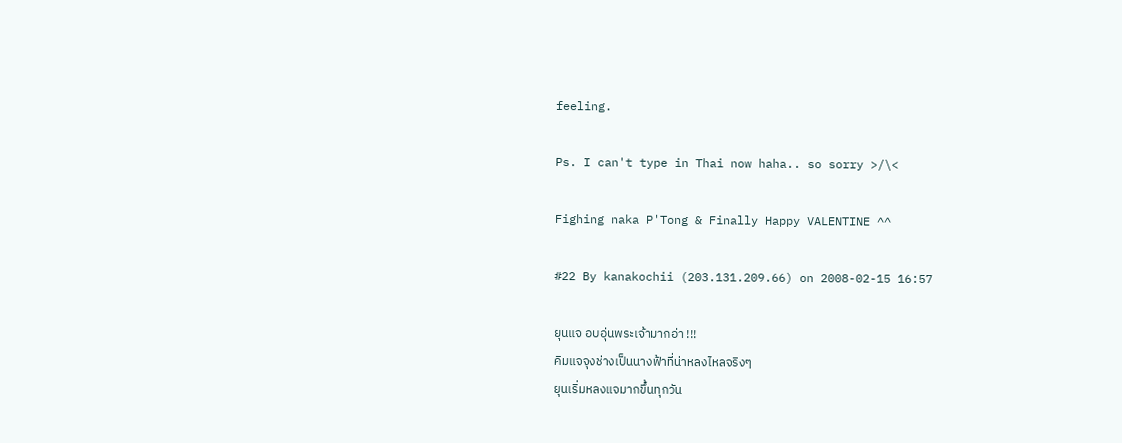feeling.

Ps. I can't type in Thai now haha.. so sorry >/\<

Fighing naka P'Tong & Finally Happy VALENTINE ^^

#22 By kanakochii (203.131.209.66) on 2008-02-15 16:57

ยุนแจ อบอุ่นพระเจ้ามากอ่า !!!
คิมแจจุงช่างเป็นนางฟ้าที่น่าหลงไหลจริงๆ
ยุนเริ่มหลงแจมากขึ้นทุกวัน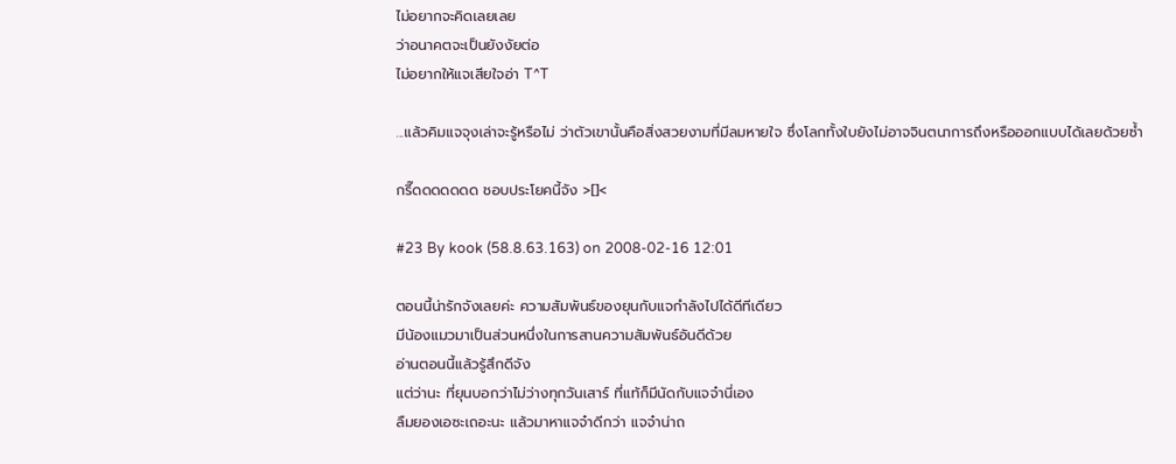ไม่อยากจะคิดเลยเลย
ว่าอนาคตจะเป็นยังงัยต่อ
ไม่อยากให้แจเสียใจอ่า T^T

...แล้วคิมแจจุงเล่าจะรู้หรือไม่ ว่าตัวเขานั้นคือสิ่งสวยงามที่มีลมหายใจ ซึ่งโลกทั้งใบยังไม่อาจจินตนาการถึงหรือออกแบบได้เลยด้วยซ้ำ

กรี๊ดดดดดดด ชอบประโยคนี้จัง >[]<

#23 By kook (58.8.63.163) on 2008-02-16 12:01

ตอนนี้น่ารักจังเลยค่ะ ความสัมพันธ์ของยุนกับแจกำลังไปได้ดีทีเดียว
มีน้องแมวมาเป็นส่วนหนึ่งในการสานความสัมพันธ์อันดีด้วย
อ่านตอนนี้แล้วรู้สึกดีจัง
แต่ว่านะ ที่ยุนบอกว่าไม่ว่างทุกวันเสาร์ ที่แท้ก็มีนัดกับแจจ๋านี่เอง
ลืมยองเอซะเถอะนะ แล้วมาหาแจจ๋าดีกว่า แจจ๋าน่าถ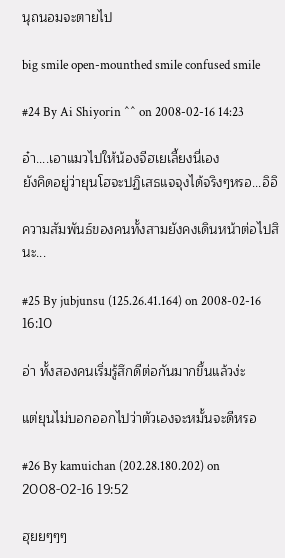นุถนอมจะตายไป

big smile open-mounthed smile confused smile

#24 By Ai Shiyorin ^^ on 2008-02-16 14:23

อ๋า....เอาแมวไปให้น้องจีฮเยเลี้ยงนี่เอง
ยังคิดอยู่ว่ายุนโฮจะปฏิเสธแจจุงได้จริงๆหรอ...อิอิ

ความสัมพันธ์ของคนทั้งสามยังคงเดินหน้าต่อไปสินะ...

#25 By jubjunsu (125.26.41.164) on 2008-02-16 16:10

อ่า ทั้งสองคนเริ่มรู้สึกดีต่อกันมากขึ้นแล้วง่ะ

แต่ยุนไม่บอกออกไปว่าตัวเองจะหมั้นจะดีหรอ

#26 By kamuichan (202.28.180.202) on 2008-02-16 19:52

ฮุยยๆๆๆ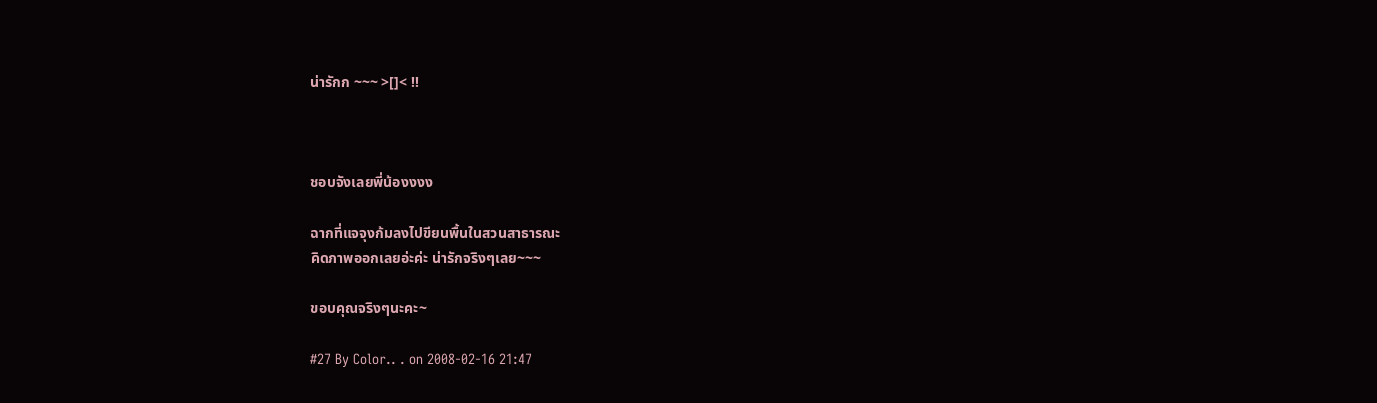น่ารักก ~~~ >[]< !!



ชอบจังเลยพี่น้องงงง

ฉากที่แจจุงก้มลงไปขียนพื้นในสวนสาธารณะ
คิดภาพออกเลยอ่ะค่ะ น่ารักจริงๆเลย~~~

ขอบคุณจริงๆนะคะ~

#27 By Color.. . on 2008-02-16 21:47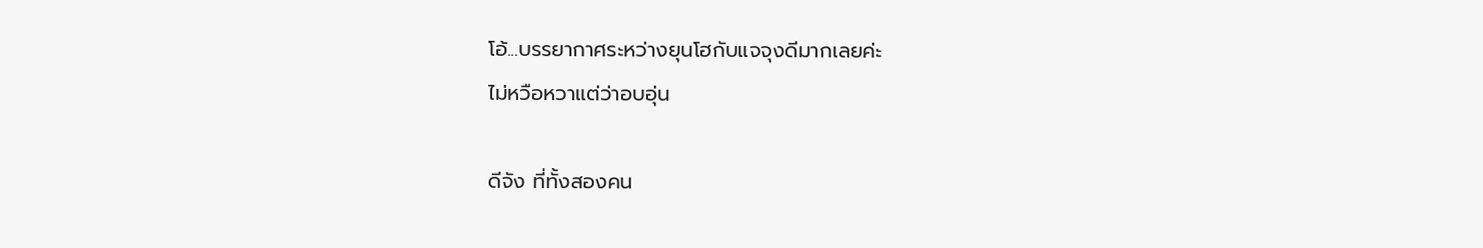โอ้...บรรยากาศระหว่างยุนโฮกับแจจุงดีมากเลยค่ะ
ไม่หวือหวาแต่ว่าอบอุ่น

ดีจัง ที่ทั้งสองคน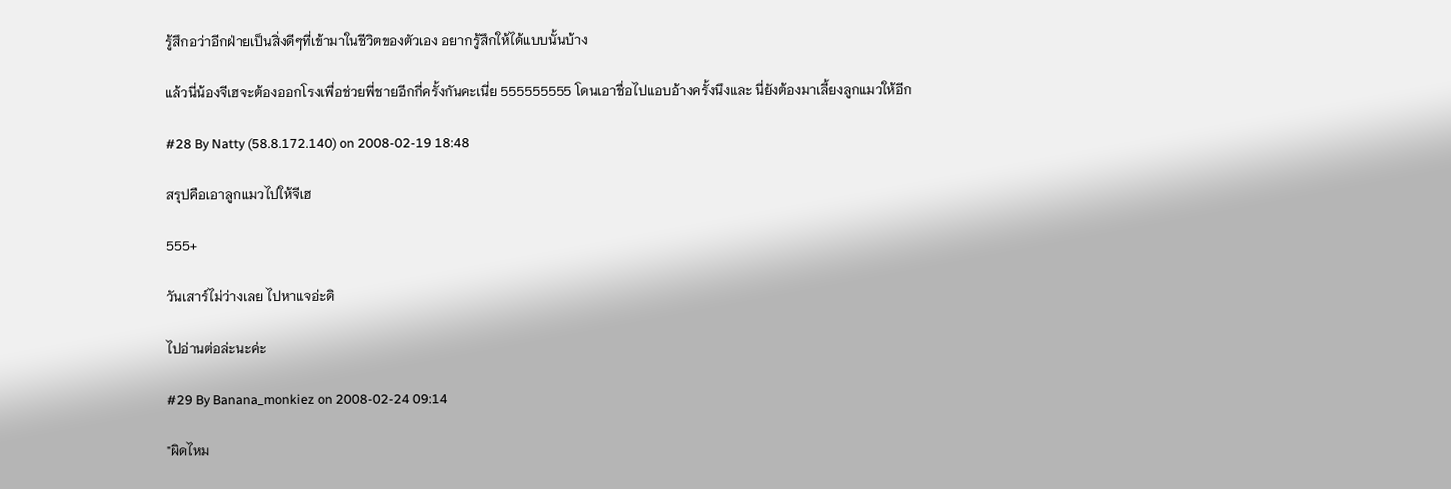รู้สึกอว่าอีกฝ่ายเป็นสิ่งดีๆที่เข้ามาในชีวิตของตัวเอง อยากรู้สึกให้ได้แบบนั้นบ้าง

แล้วนี่น้องจีเฮจะต้องออกโรงเพื่อช่วยพี่ชายอีกกี่ครั้งกันคะเนี่ย 555555555 โดนเอาชื่อไปแอบอ้างครั้งนึงและ นี่ยังต้องมาเลี้ยงลูกแมวให้อีก

#28 By Natty (58.8.172.140) on 2008-02-19 18:48

สรุปคือเอาลูกแมวไปให้จีเฮ

555+

วันเสาร์ไม่ว่างเลย ไปหาแจอ่ะดิ

ไปอ่านต่อล่ะนะค่ะ

#29 By Banana_monkiez on 2008-02-24 09:14

"ผิดไหม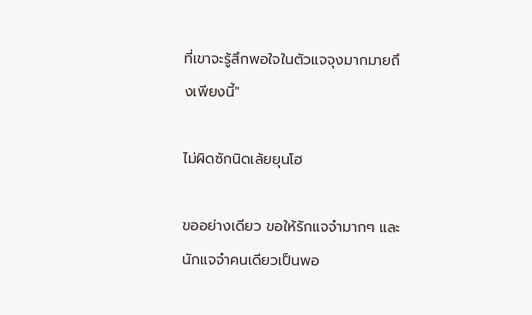ที่เขาจะรู้สึกพอใจในตัวแจจุงมากมายถึงเพียงนี้"

ไม่ผิดซักนิดเล้ยยุนโฮ

ขออย่างเดียว ขอให้รักแจจ๋ามากๆ และนักแจจ๋าคนเดียวเป็นพอ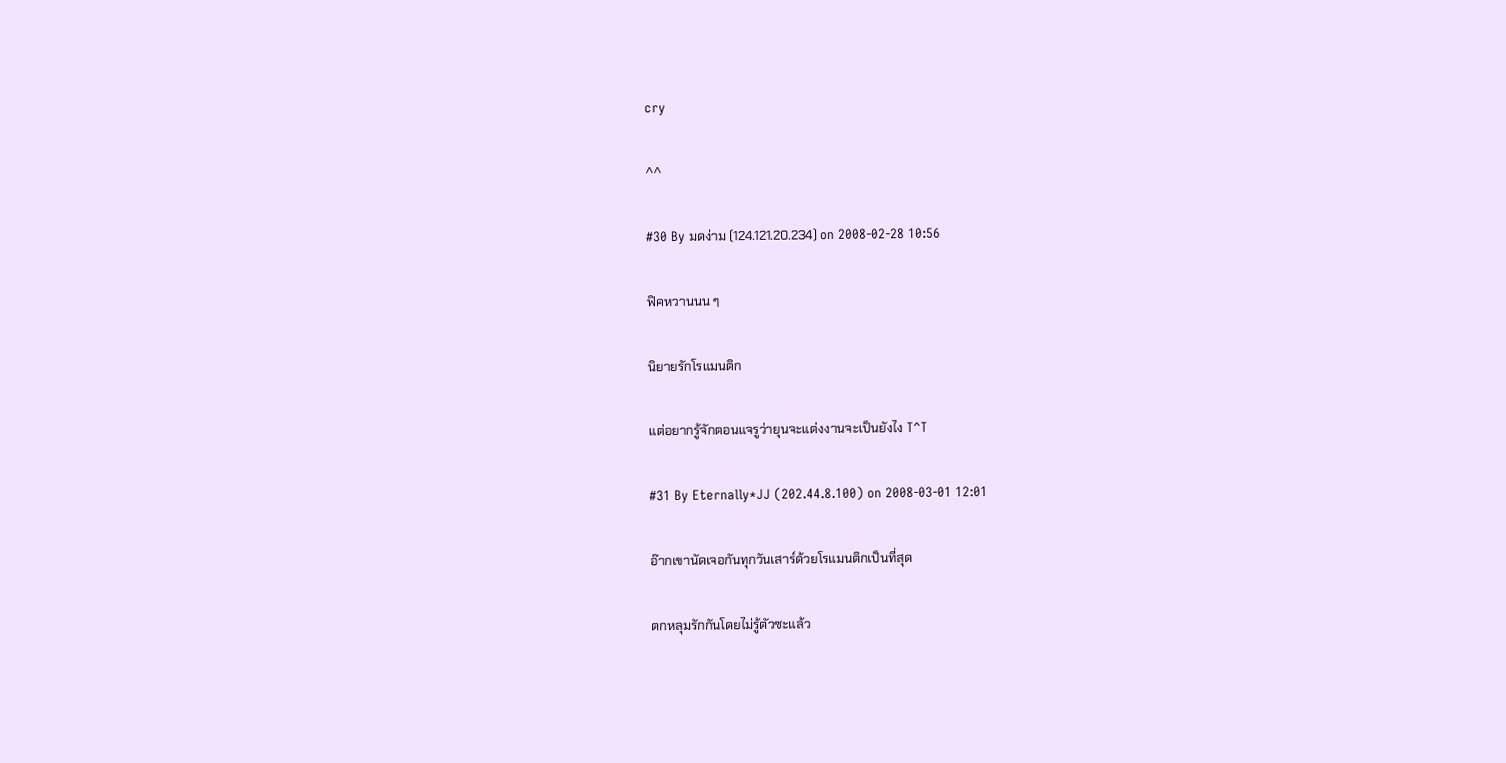cry

^^

#30 By มดง่าม (124.121.20.234) on 2008-02-28 10:56

ฟิคหวานนน ๆ

นิยายรักโรแมนติก

แต่อยากรู้จักตอนแจรูว่ายุนจะแต่งงานจะเป็นยังไง T^T

#31 By Eternally*JJ (202.44.8.100) on 2008-03-01 12:01

อ๊ากเขานัดเจอกันทุกวันเสาร์ด้วยโรแมนติกเป็นที่สุด

ตกหลุมรักกันโดยไม่รู้ตัวซะแล้ว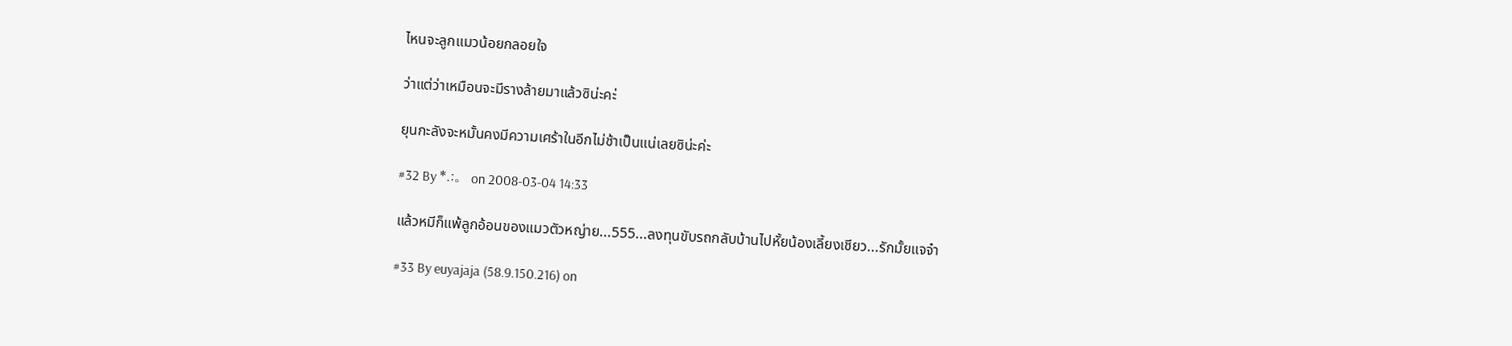ไหนจะลูกแมวน้อยกลอยใจ

ว่าแต่ว่าเหมือนจะมีรางล้ายมาแล้วซิน่ะคะ่

ยุนกะลังจะหมั้นคงมีความเศร้าในอีกไม่ช้าเป็นแน่เลยซิน่ะค่ะ

#32 By *.:。 on 2008-03-04 14:33

แล้วหมีก็แพ้ลูกอ้อนของแมวตัวหญ่าย...555...ลงทุนขับรถกลับบ้านไปหั้ยน้องเลี้ยงเชียว...รักมั้ยแจจ๋า

#33 By euyajaja (58.9.150.216) on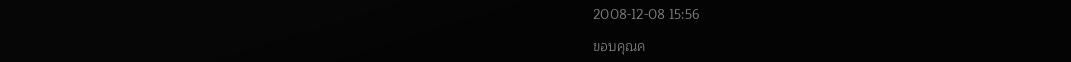2008-12-08 15:56

ขอบคุณค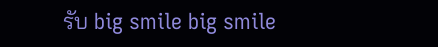รับ big smile big smile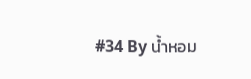#34 By น้ำหอม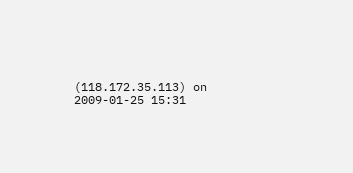(118.172.35.113) on 2009-01-25 15:31